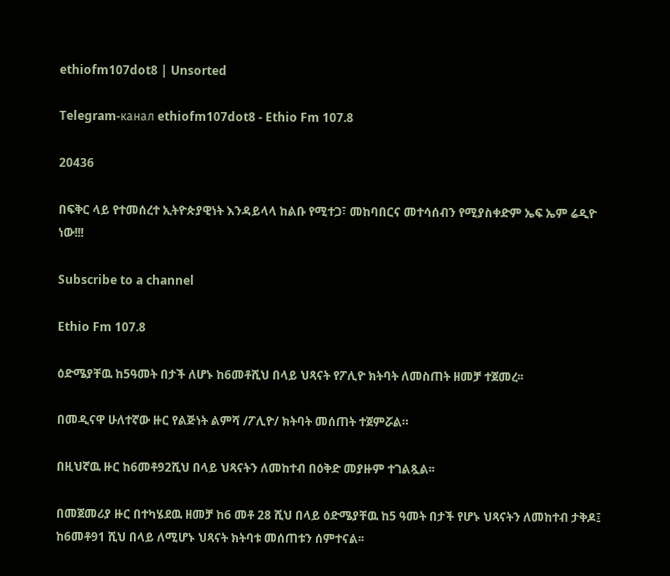ethiofm107dot8 | Unsorted

Telegram-канал ethiofm107dot8 - Ethio Fm 107.8

20436

በፍቅር ላይ የተመሰረተ ኢትዮጵያዊነት እንዳይላላ ከልቡ የሚተጋ፣ መከባበርና መተሳሰብን የሚያስቀድም ኤፍ ኤም ሬዲዮ ነው!!!

Subscribe to a channel

Ethio Fm 107.8

ዕድሜያቸዉ ከ5ዓመት በታች ለሆኑ ከ6መቶሺህ በላይ ህጻናት የፖሊዮ ክትባት ለመስጠት ዘመቻ ተጀመረ፡፡

በመዲናዋ ሁለተኛው ዙር የልጅነት ልምሻ /ፖሊዮ/ ክትባት መሰጠት ተጀምሯል።

በዚህኛዉ ዙር ከ6መቶ92ሺህ በላይ ህጻናትን ለመከተብ በዕቅድ መያዙም ተገልጿል፡፡

በመጀመሪያ ዙር በተካሄደዉ ዘመቻ ከ6 መቶ 28 ሺህ በላይ ዕድሜያቸዉ ከ5 ዓመት በታች የሆኑ ህጻናትን ለመከተብ ታቅዶ፤ ከ6መቶ91 ሺህ በላይ ለሚሆኑ ህጻናት ክትባቱ መሰጠቱን ሰምተናል፡፡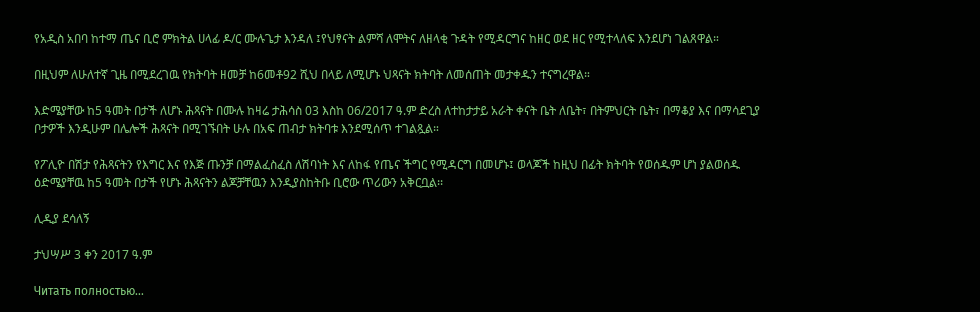የአዲስ አበባ ከተማ ጤና ቢሮ ምክትል ሀላፊ ዶ/ር ሙሉጌታ እንዳለ ፤የህፃናት ልምሻ ለሞትና ለዘላቂ ጉዳት የሚዳርግና ከዘር ወደ ዘር የሚተላለፍ እንደሆነ ገልጸዋል።

በዚህም ለሁለተኛ ጊዜ በሚደረገዉ የክትባት ዘመቻ ከ6መቶ92 ሺህ በላይ ለሚሆኑ ህጻናት ክትባት ለመሰጠት መታቀዱን ተናግረዋል።

እድሜያቸው ከ5 ዓመት በታች ለሆኑ ሕጻናት በሙሉ ከዛሬ ታሕሳስ 03 እስከ 06/2017 ዓ.ም ድረስ ለተከታታይ አራት ቀናት ቤት ለቤት፣ በትምህርት ቤት፣ በማቆያ እና በማሳደጊያ ቦታዎች እንዲሁም በሌሎች ሕጻናት በሚገኙበት ሁሉ በአፍ ጠብታ ክትባቱ እንደሚሰጥ ተገልጿል።

የፖሊዮ በሽታ የሕጻናትን የእግር እና የእጅ ጡንቻ በማልፈስፈስ ለሽባነት እና ለከፋ የጤና ችግር የሚዳርግ በመሆኑ፤ ወላጆች ከዚህ በፊት ክትባት የወሰዱም ሆነ ያልወሰዱ ዕድሜያቸዉ ከ5 ዓመት በታች የሆኑ ሕጻናትን ልጆቻቸዉን እንዲያስከትቡ ቢሮው ጥሪውን አቅርቧል፡፡

ሊዲያ ደሳለኝ

ታህሣሥ 3 ቀን 2017 ዓ.ም

Читать полностью…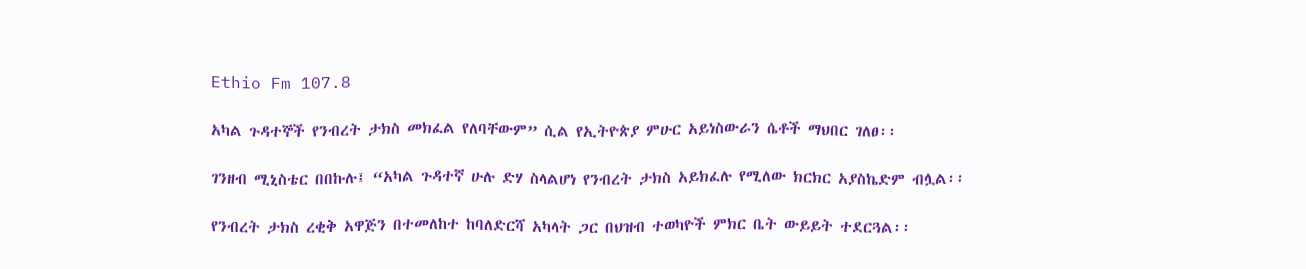Ethio Fm 107.8

አካል ጉዳተኞች የንብረት ታክስ መክፈል የለባቸውም” ሲል የኢትዮጵያ ምሁር አይነስውራን ሴቶች ማህበር ገለፀ፡፡

ገንዘብ ሚኒስቴር በበኩሉ፤ “አካል ጉዳተኛ ሁሉ ድሃ ስላልሆነ የንብረት ታክስ አይክፈሉ የሚለው ክርክር አያስኬድም ብሏል፡፡

የንብረት ታክስ ረቂቅ አዋጅን በተመለከተ ከባለድርሻ አካላት ጋር በህዝብ ተወካዮች ምክር ቤት ውይይት ተደርጓል፡፡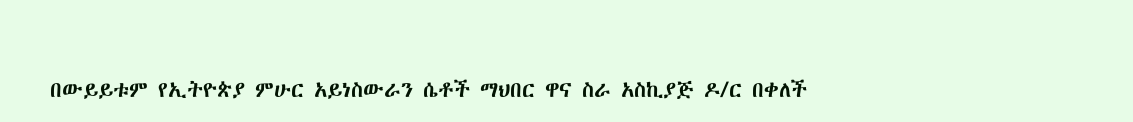በውይይቱም የኢትዮጵያ ምሁር አይነስውራን ሴቶች ማህበር ዋና ስራ አስኪያጅ ዶ/ር በቀለች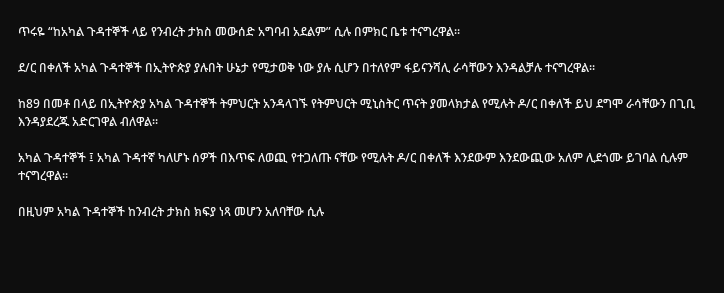ጥሩዬ “ከአካል ጉዳተኞች ላይ የንብረት ታክስ መውሰድ አግባብ አደልም” ሲሉ በምክር ቤቱ ተናግረዋል፡፡

ደ/ር በቀለች አካል ጉዳተኞች በኢትዮጵያ ያሉበት ሁኔታ የሚታወቅ ነው ያሉ ሲሆን በተለየም ፋይናንሻሊ ራሳቸውን እንዳልቻሉ ተናግረዋል፡፡

ከ89 በመቶ በላይ በኢትዮጵያ አካል ጉዳተኞች ትምህርት አንዳላገኙ የትምህርት ሚኒስትር ጥናት ያመላክታል የሚሉት ዶ/ር በቀለች ይህ ደግሞ ራሳቸውን በጊቢ እንዳያደረጁ አድርገዋል ብለዋል፡፡

አካል ጉዳተኞች ፤ አካል ጉዳተኛ ካለሆኑ ሰዎች በእጥፍ ለወጪ የተጋለጡ ናቸው የሚሉት ዶ/ር በቀለች እንደውም እንደውጪው አለም ሊደጎሙ ይገባል ሲሉም ተናግረዋል፡፡

በዚህም አካል ጉዳተኞች ከንብረት ታክስ ክፍያ ነጻ መሆን አለባቸው ሲሉ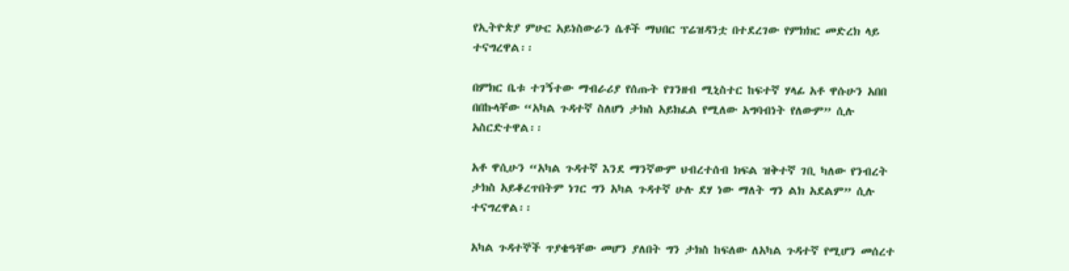የኢትዮጵያ ምሁር አይነስውራን ሴቶች ማህበር ፕሬዝዳንቷ በተደረገው የምክክር መድረክ ላይ ተናግረዋል፡፡

በምክር ቤቱ ተገኝተው ማብራሪያ የሰጡት የገንዘብ ሚኒስተር ከፍተኛ ሃላፊ አቶ ዋሱሁን አበበ በበኩላቸው “አካል ጉዳተኛ ስለሆነ ታክስ አይክፈል የሚለው አግባብነት የለውም” ሲሉ አስርድተዋል፡፡

አቶ ዋሲሁን “አካል ጉዳተኛ እንደ ማንኛውም ህብረተሰብ ክፍል ዝቅተኛ ገቢ ካለው የንብረት ታክስ አይቆረጥበትም ነገር ግን አካል ጉዳተኛ ሁሉ ደሃ ነው ማለት ግን ልክ አደልም” ሲሉ ተናግረዋል፡፡

አካል ጉዳተኞች ጥያቄዓቸው መሆን ያለበት ግን ታክስ ከፍለው ለአካል ጉዳተኛ የሚሆን መሰረተ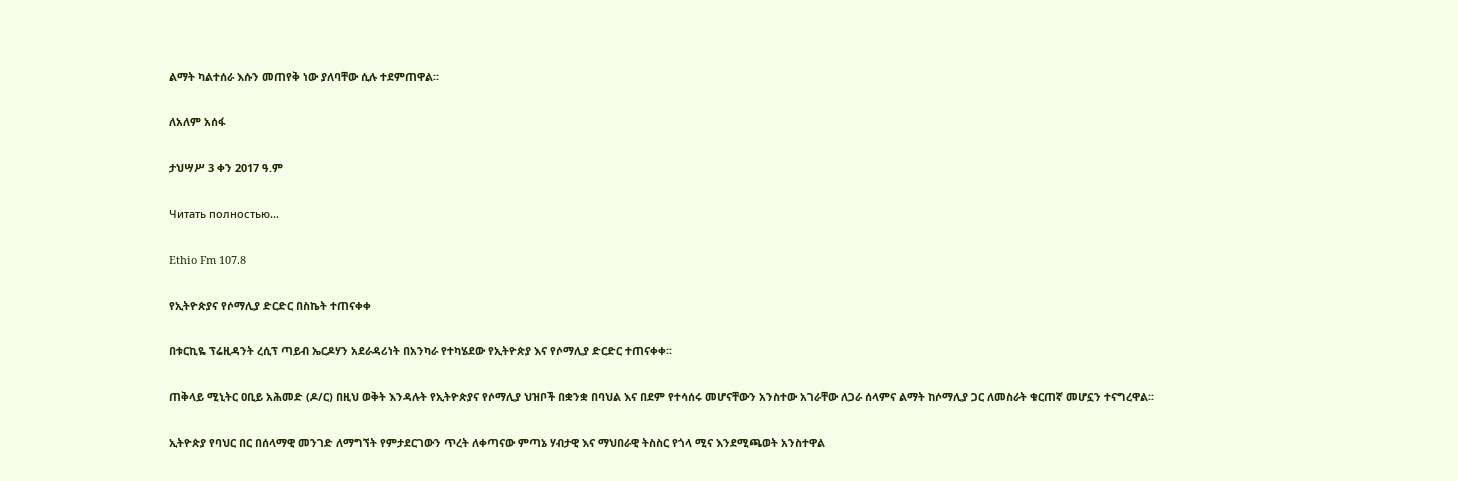ልማት ካልተሰራ እሱን መጠየቅ ነው ያለባቸው ሲሉ ተደምጠዋል፡፡

ለአለም አሰፋ

ታህሣሥ 3 ቀን 2017 ዓ.ም

Читать полностью…

Ethio Fm 107.8

የኢትዮጵያና የሶማሊያ ድርድር በስኬት ተጠናቀቀ

በቱርኪዬ ፕሬዚዳንት ረሲፕ ጣይብ ኤርዶሃን አደራዳሪነት በአንካራ የተካሄደው የኢትዮጵያ እና የሶማሊያ ድርድር ተጠናቀቀ፡፡

ጠቅላይ ሚኒትር ዐቢይ አሕመድ (ዶ/ር) በዚህ ወቅት እንዳሉት የኢትዮጵያና የሶማሊያ ህዝቦች በቋንቋ በባህል እና በደም የተሳሰሩ መሆናቸውን አንስተው አገራቸው ለጋራ ሰላምና ልማት ከሶማሊያ ጋር ለመስራት ቁርጠኛ መሆኗን ተናግረዋል፡፡

ኢትዮጵያ የባህር በር በሰላማዊ መንገድ ለማግኘት የምታደርገውን ጥረት ለቀጣናው ምጣኔ ሃብታዊ እና ማህበራዊ ትስስር የጎላ ሚና እንደሚጫወት አንስተዋል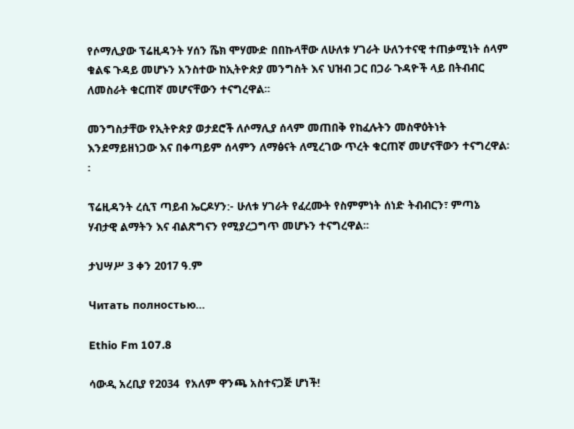የሶማሊያው ፕሬዚዳንት ሃሰን ሼክ ሞሃሙድ በበኩላቸው ለሁለቱ ሃገራት ሁለንተናዊ ተጠቃሚነት ሰላም ቁልፍ ጉዳይ መሆኑን አንስተው ከኢትዮጵያ መንግስት እና ህዝብ ጋር በጋራ ጉዳዮች ላይ በትብብር ለመስራት ቁርጠኛ መሆናቸውን ተናግረዋል፡፡

መንግስታቸው የኢትዮጵያ ወታደሮች ለሶማሊያ ሰላም መጠበቅ የከፈሉትን መስዋዕትነት እንደማይዘነጋው እና በቀጣይም ሰላምን ለማፅናት ለሚረገው ጥረት ቁርጠኛ መሆናቸውን ተናግረዋል፡፡

ፕሬዚዳንት ረሲፕ ጣይብ ኤርዶሃን:- ሁለቱ ሃገራት የፈረሙት የስምምነት ሰነድ ትብብርን፣ ምጣኔ ሃብታዊ ልማትን እና ብልጽግናን የሚያረጋግጥ መሆኑን ተናግረዋል፡፡

ታህሣሥ 3 ቀን 2017 ዓ.ም

Читать полностью…

Ethio Fm 107.8

ሳውዲ አረቢያ የ2034  የአለም ዋንጫ አስተናጋጅ ሆነች!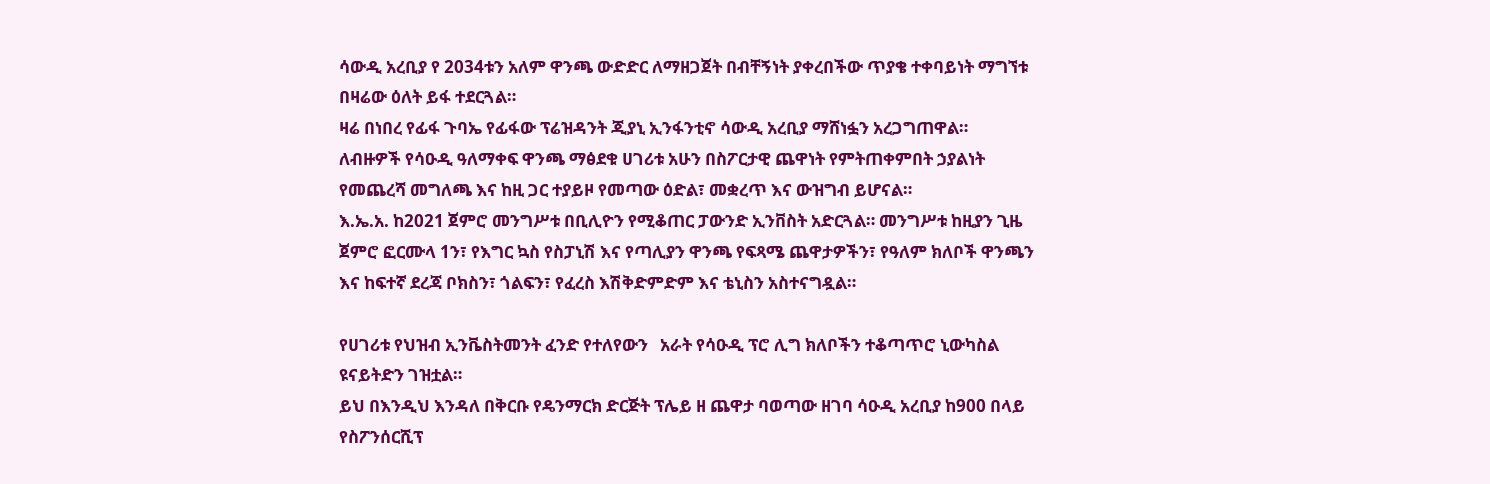ሳውዲ አረቢያ የ 2034ቱን አለም ዋንጫ ውድድር ለማዘጋጀት በብቸኝነት ያቀረበችው ጥያቄ ተቀባይነት ማግኘቱ በዛሬው ዕለት ይፋ ተደርጓል።
ዛሬ በነበረ የፊፋ ጉባኤ የፊፋው ፕሬዝዳንት ጂያኒ ኢንፋንቲኖ ሳውዲ አረቢያ ማሸነፏን አረጋግጠዋል።
ለብዙዎች የሳዑዲ ዓለማቀፍ ዋንጫ ማፅደቁ ሀገሪቱ አሁን በስፖርታዊ ጨዋነት የምትጠቀምበት ኃያልነት የመጨረሻ መግለጫ እና ከዚ ጋር ተያይዞ የመጣው ዕድል፣ መቋረጥ እና ውዝግብ ይሆናል።
እ.ኤ.አ. ከ2021 ጀምሮ መንግሥቱ በቢሊዮን የሚቆጠር ፓውንድ ኢንቨስት አድርጓል። መንግሥቱ ከዚያን ጊዜ ጀምሮ ፎርሙላ 1ን፣ የእግር ኳስ የስፓኒሽ እና የጣሊያን ዋንጫ የፍጻሜ ጨዋታዎችን፣ የዓለም ክለቦች ዋንጫን እና ከፍተኛ ደረጃ ቦክስን፣ ጎልፍን፣ የፈረስ እሽቅድምድም እና ቴኒስን አስተናግዷል።

የሀገሪቱ የህዝብ ኢንቬስትመንት ፈንድ የተለየውን   አራት የሳዑዲ ፕሮ ሊግ ክለቦችን ተቆጣጥሮ ኒውካስል ዩናይትድን ገዝቷል።
ይህ በእንዲህ እንዳለ በቅርቡ የዴንማርክ ድርጅት ፕሌይ ዘ ጨዋታ ባወጣው ዘገባ ሳዑዲ አረቢያ ከ900 በላይ የስፖንሰርሺፕ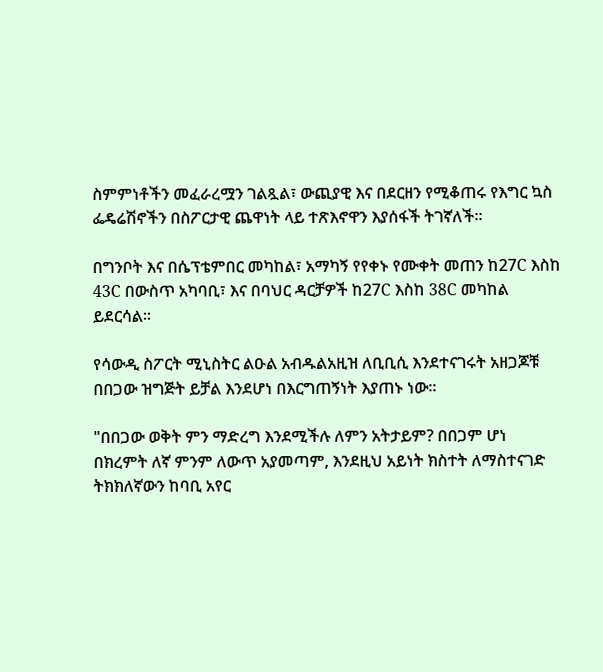ስምምነቶችን መፈራረሟን ገልጿል፣ ውጪያዊ እና በደርዘን የሚቆጠሩ የእግር ኳስ ፌዴሬሽኖችን በስፖርታዊ ጨዋነት ላይ ተጽእኖዋን እያሰፋች ትገኛለች።

በግንቦት እና በሴፕቴምበር መካከል፣ አማካኝ የየቀኑ የሙቀት መጠን ከ27C እስከ 43C በውስጥ አካባቢ፣ እና በባህር ዳርቻዎች ከ27C እስከ 38C መካከል ይደርሳል።

የሳውዲ ስፖርት ሚኒስትር ልዑል አብዱልአዚዝ ለቢቢሲ እንደተናገሩት አዘጋጆቹ በበጋው ዝግጅት ይቻል እንደሆነ በእርግጠኝነት እያጠኑ ነው።

"በበጋው ወቅት ምን ማድረግ እንደሚችሉ ለምን አትታይም? በበጋም ሆነ በክረምት ለኛ ምንም ለውጥ አያመጣም, እንደዚህ አይነት ክስተት ለማስተናገድ ትክክለኛውን ከባቢ አየር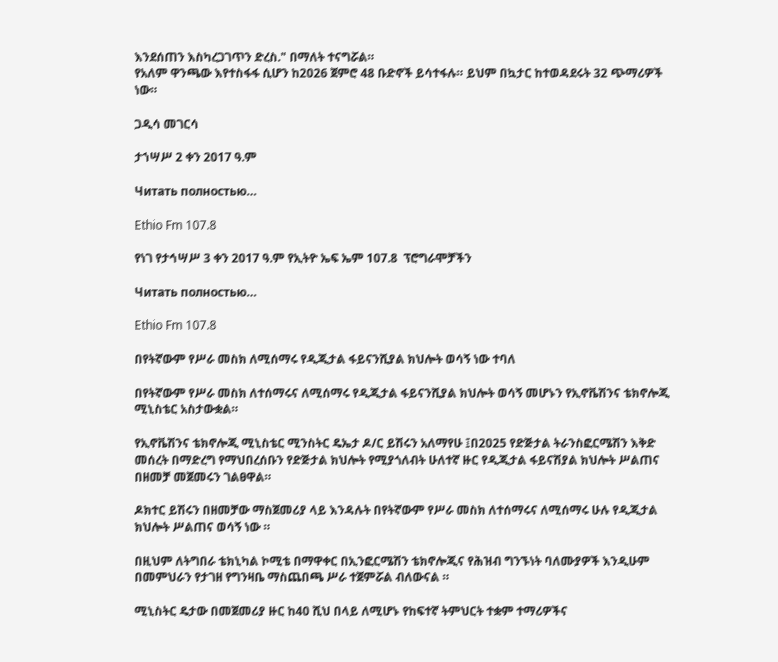እንደሰጠን እስካረጋገጥን ድረስ." በማለት ተናግሯል።
የአለም ዋንጫው እየተስፋፋ ሲሆን ከ2026 ጀምሮ 48 ቡድኖች ይሳተፋሉ። ይህም በኳታር ከተወዳደሩት 32 ጭማሪዎች ነው።

ጋዲሳ መገርሳ

ታኀሣሥ 2 ቀን 2017 ዓ.ም

Читать полностью…

Ethio Fm 107.8

የነገ የታኅሣሥ 3 ቀን 2017 ዓ.ም የኢትዮ ኤፍ ኤም 107.8  ፕሮግራሞቻችን

Читать полностью…

Ethio Fm 107.8

በየትኛውም የሥራ መስክ ለሚሰማሩ የዲጂታል ፋይናንሺያል ክህሎት ወሳኝ ነው ተባለ

በየትኛውም የሥራ መስክ ለተሰማሩና ለሚሰማሩ የዲጂታል ፋይናንሺያል ክህሎት ወሳኝ መሆኑን የኢኖቬሽንና ቴክኖሎጂ ሚኒስቴር አስታውቋል።

የኢኖቬሽንና ቴክኖሎጂ ሚኒስቴር ሚንስትር ዴኤታ ዶ/ር ይሽሩን አለማየሁ ፤በ2025 የድጅታል ትራንስፎርሜሽን እቅድ መሰረት በማድረግ የማህበረሰቡን የድጅታል ክህሎት የሚያጎለብት ሁለተኛ ዙር የዲጂታል ፋይናሽያል ክህሎት ሥልጠና በዘመቻ መጀመሩን ገልፀዋል።

ዶክተር ይሽሩን በዘመቻው ማስጀመሪያ ላይ እንዳሉት በየትኛውም የሥራ መስክ ለተሰማሩና ለሚሰማሩ ሁሉ የዲጂታል ክህሎት ሥልጠና ወሳኝ ነው ።

በዚህም ለትግበራ ቴክኒካል ኮሚቴ በማዋቀር በኢንፎርሜሽን ቴክኖሎጂና የሕዝብ ግንኙነት ባለሙያዎች እንዲሁም በመምህራን የታገዘ የግንዛቤ ማስጨበጫ ሥራ ተጀምሯል ብለውናል ።

ሚኒስትር ዴታው በመጀመሪያ ዙር ከ40 ሺህ በላይ ለሚሆኑ የከፍተኛ ትምህርት ተቋም ተማሪዎችና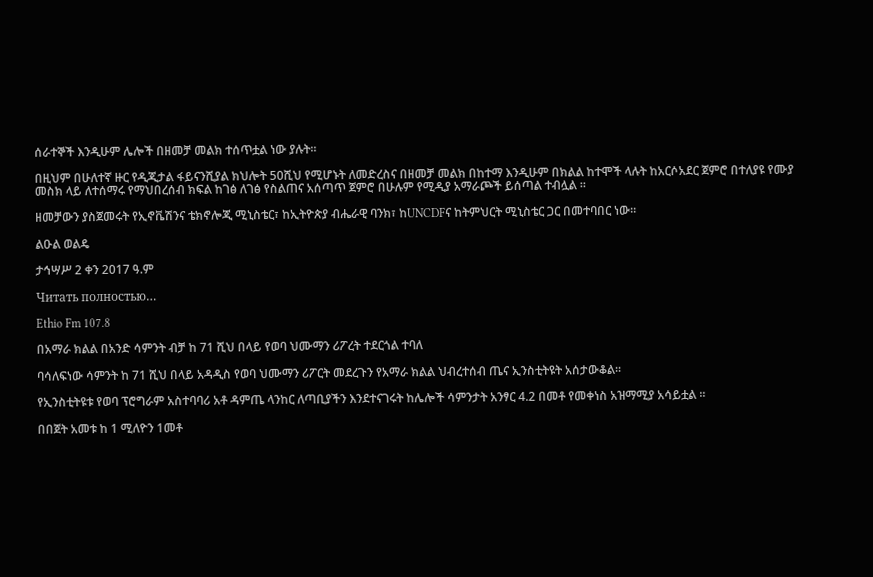ሰራተኞች እንዲሁም ሌሎች በዘመቻ መልክ ተሰጥቷል ነው ያሉት።

በዚህም በሁለተኛ ዙር የዲጂታል ፋይናንሺያል ክህሎት 50ሺህ የሚሆኑት ለመድረስና በዘመቻ መልክ በከተማ እንዲሁም በክልል ከተሞች ላሉት ከአርሶአደር ጀምሮ በተለያዩ የሙያ መስክ ላይ ለተሰማሩ የማህበረሰብ ክፍል ከገፅ ለገፅ የስልጠና አሰጣጥ ጀምሮ በሁሉም የሚዲያ አማራጮች ይሰጣል ተብሏል ።

ዘመቻውን ያስጀመሩት የኢኖቬሽንና ቴክኖሎጂ ሚኒስቴር፣ ከኢትዮጵያ ብሔራዊ ባንክ፣ ከUNCDFና ከትምህርት ሚኒስቴር ጋር በመተባበር ነው።

ልዑል ወልዴ

ታኅሣሥ 2 ቀን 2017 ዓ.ም

Читать полностью…

Ethio Fm 107.8

በአማራ ክልል በአንድ ሳምንት ብቻ ከ 71 ሺህ በላይ የወባ ህሙማን ሪፖረት ተደርጎል ተባለ

ባሳለፍነው ሳምንት ከ 71 ሺህ በላይ አዳዲስ የወባ ህሙማን ሪፖርት መደረጉን የአማራ ክልል ህብረተሰብ ጤና ኢንስቲትዩት አሰታውቆል፡፡

የኢንስቲትዩቱ የወባ ፕሮግራም አስተባባሪ አቶ ዳምጤ ላንከር ለጣቢያችን እንደተናገሩት ከሌሎች ሳምንታት አንፃር 4.2 በመቶ የመቀነስ አዝማሚያ አሳይቷል ፡፡

በበጀት አመቱ ከ 1 ሚለዮን 1መቶ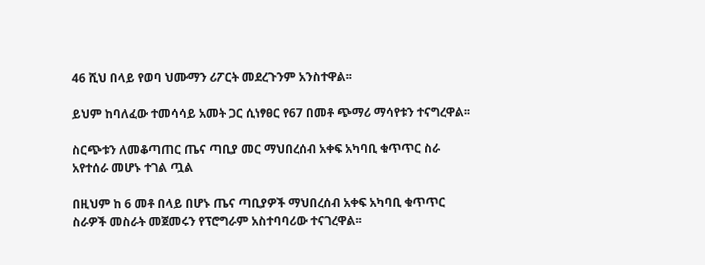46 ሺህ በላይ የወባ ህሙማን ሪፖርት መደረጉንም አንስተዋል፡፡

ይህም ከባለፈው ተመሳሳይ አመት ጋር ሲነፃፀር የ67 በመቶ ጭማሪ ማሳየቱን ተናግረዋል፡፡

ስርጭቱን ለመቆጣጠር ጤና ጣቢያ መር ማህበረሰብ አቀፍ አካባቢ ቁጥጥር ስራ አየተሰራ መሆኑ ተገል ጧል

በዚህም ከ 6 መቶ በላይ በሆኑ ጤና ጣቢያዎች ማህበረሰብ አቀፍ አካባቢ ቁጥጥር ስራዎች መስራት መጀመሩን የፕሮግራም አስተባባሪው ተናገረዋል፡፡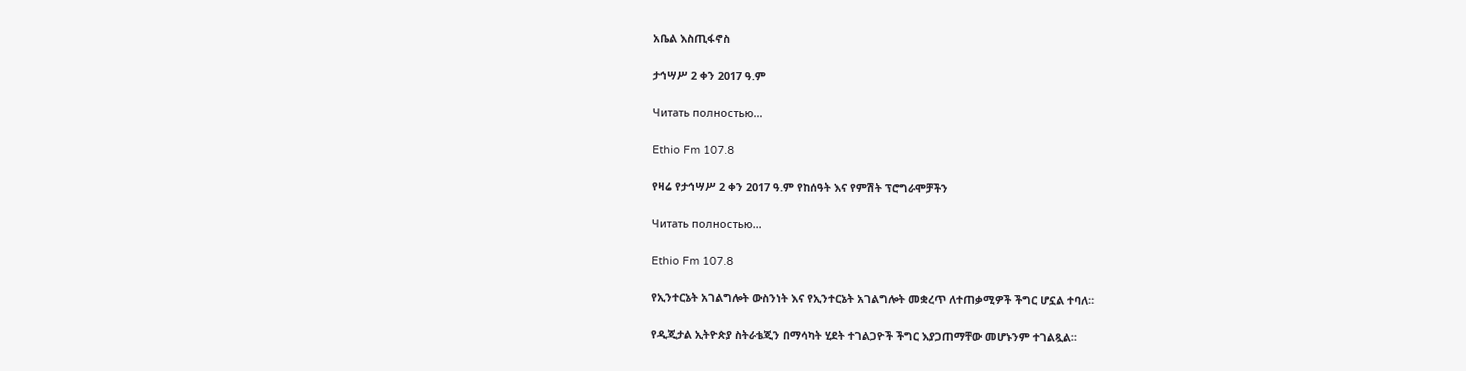አቤል እስጢፋኖስ

ታኅሣሥ 2 ቀን 2017 ዓ.ም

Читать полностью…

Ethio Fm 107.8

የዛሬ የታኅሣሥ 2 ቀን 2017 ዓ.ም የከሰዓት እና የምሽት ፕሮግራሞቻችን

Читать полностью…

Ethio Fm 107.8

የኢንተርኔት አገልግሎት ውስንነት እና የኢንተርኔት አገልግሎት መቋረጥ ለተጠቃሚዎች ችግር ሆኗል ተባለ።

የዲጂታል ኢትዮጵያ ስትራቴጂን በማሳካት ሂደት ተገልጋዮች ችግር እያጋጠማቸው መሆኑንም ተገልጿል።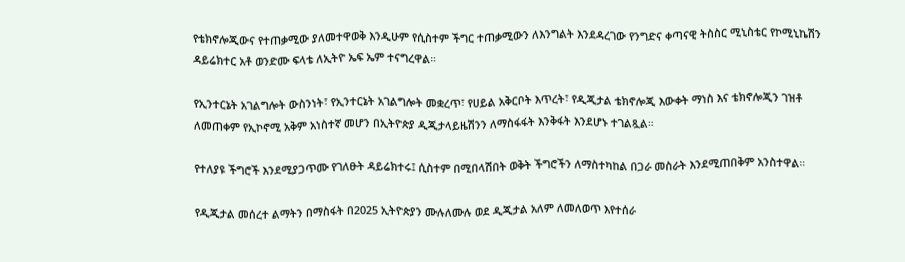የቴክኖሎጂውና የተጠቃሚው ያለመተዋወቅ እንዲሁም የሲስተም ችግር ተጠቃሚውን ለእንግልት እንደዳረገው የንግድና ቀጣናዊ ትስስር ሚኒስቴር የኮሚኒኬሽን ዳይሬክተር አቶ ወንድሙ ፍላቴ ለኢትዮ ኤፍ ኤም ተናግረዋል።

የኢንተርኔት አገልግሎት ውስንነት፣ የኢንተርኔት አገልግሎት መቋረጥ፣ የሀይል አቅርቦት እጥረት፣ የዲጂታል ቴክኖሎጂ እውቀት ማነስ እና ቴክኖሎጂን ገዝቶ ለመጠቀም የኢኮኖሚ አቅም አነስተኛ መሆን በኢትዮጵያ ዲጂታላይዜሽንን ለማስፋፋት እንቅፋት እንደሆኑ ተገልጿል።

የተለያዩ ችግሮች እንደሚያጋጥሙ የገለፁት ዳይሬክተሩ፤ ሲስተም በሚበላሽበት ወቅት ችግሮችን ለማስተካከል በጋራ መስራት እንደሚጠበቅም አንስተዋል።

የዲጂታል መሰረተ ልማትን በማስፋት በ2025 ኢትዮጵያን ሙሉለሙሉ ወደ ዲጂታል አለም ለመለወጥ እየተሰራ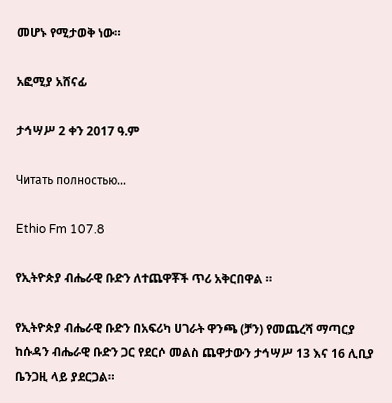መሆኑ የሚታወቅ ነው።

አፎሚያ አሸናፊ

ታኅሣሥ 2 ቀን 2017 ዓ.ም

Читать полностью…

Ethio Fm 107.8

የኢትዮጵያ ብሔራዊ ቡድን ለተጨዋቾች ጥሪ አቅርበዋል ።

የኢትዮጵያ ብሔራዊ ቡድን በአፍሪካ ሀገራት ዋንጫ (ቻን) የመጨረሻ ማጣርያ ከሱዳን ብሔራዊ ቡድን ጋር የደርሶ መልስ ጨዋታውን ታኅሣሥ 13 እና 16 ሊቢያ ቤንጋዚ ላይ ያደርጋል።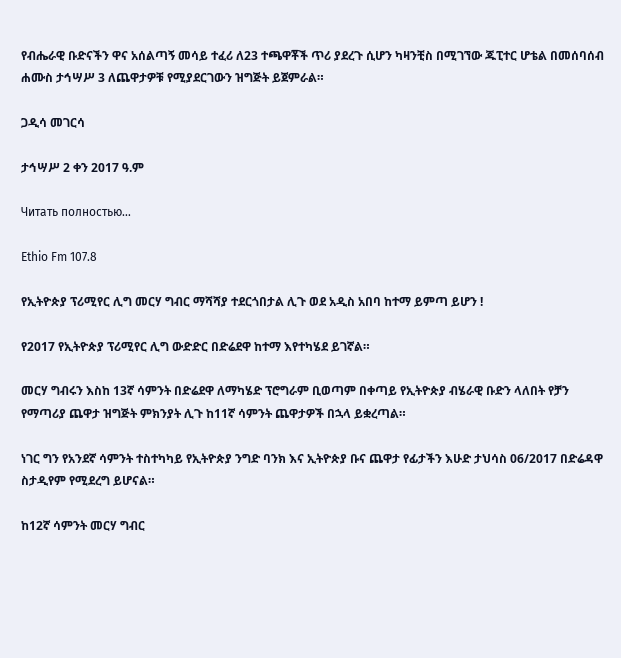የብሔራዊ ቡድናችን ዋና አሰልጣኝ መሳይ ተፈሪ ለ23 ተጫዋቾች ጥሪ ያደረጉ ሲሆን ካዛንቺስ በሚገኘው ጁፒተር ሆቴል በመሰባሰብ ሐሙስ ታኅሣሥ 3 ለጨዋታዎቹ የሚያደርገውን ዝግጅት ይጀምራል።

ጋዲሳ መገርሳ

ታኅሣሥ 2 ቀን 2017 ዓ.ም

Читать полностью…

Ethio Fm 107.8

የኢትዮጵያ ፕሪሚየር ሊግ መርሃ ግብር ማሻሻያ ተደርጎበታል ሊጉ ወደ አዲስ አበባ ከተማ ይምጣ ይሆን !

የ2017 የኢትዮጵያ ፕሪሚየር ሊግ ውድድር በድሬደዋ ከተማ እየተካሄደ ይገኛል።

መርሃ ግብሩን እስከ 13ኛ ሳምንት በድሬደዋ ለማካሄድ ፕሮግራም ቢወጣም በቀጣይ የኢትዮጵያ ብሄራዊ ቡድን ላለበት የቻን የማጣሪያ ጨዋታ ዝግጅት ምክንያት ሊጉ ከ11ኛ ሳምንት ጨዋታዎች በኋላ ይቋረጣል።

ነገር ግን የአንደኛ ሳምንት ተስተካካይ የኢትዮጵያ ንግድ ባንክ እና ኢትዮጵያ ቡና ጨዋታ የፊታችን እሁድ ታህሳስ 06/2017 በድሬዳዋ ስታዲየም የሚደረግ ይሆናል።

ከ12ኛ ሳምንት መርሃ ግብር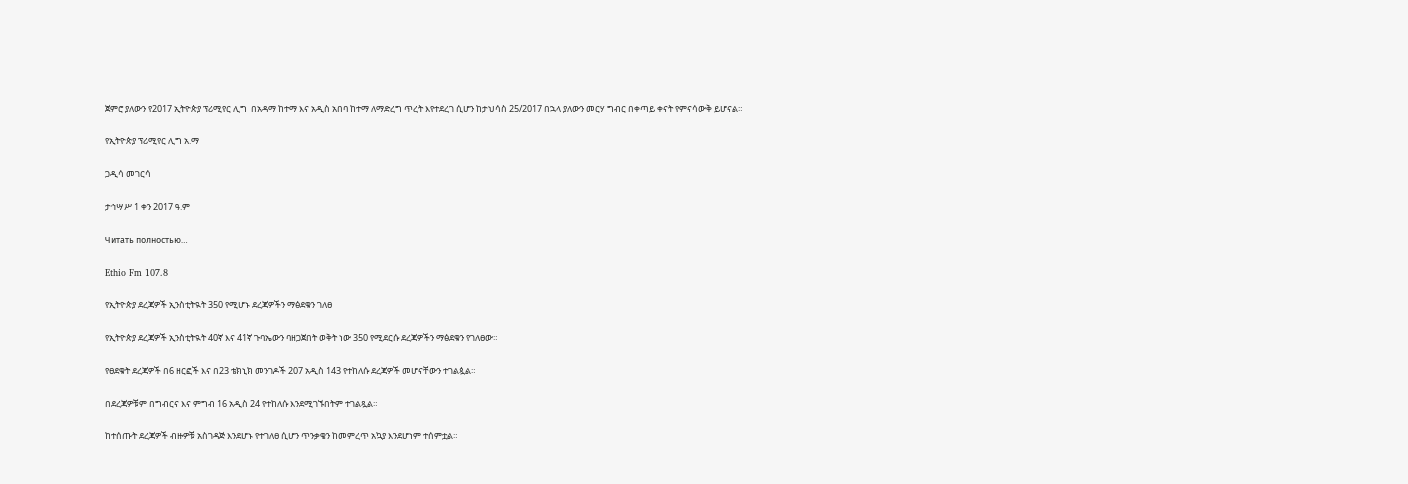ጀምሮ ያለውን የ2017 ኢትዮጵያ ፕሪሚየር ሊግ  በአዳማ ከተማ እና አዲስ አበባ ከተማ ለማድረግ ጥረት እየተደረገ ሲሆን ከታህሳስ 25/2017 በኋላ ያለውን መርሃ ግብር በቀጣይ ቀናት የምናሳውቅ ይሆናል።

የኢትዮጵያ ፕሪሚየር ሊግ አ.ማ

ጋዲሳ መገርሳ

ታኅሣሥ 1 ቀን 2017 ዓ.ም

Читать полностью…

Ethio Fm 107.8

የኢትዮጵያ ደረጃዎች ኢንስቲትዪት 350 የሚሆኑ ደረጃዎችን ማፅደቁን ገለፀ

የኢትዮጵያ ደረጃዎች ኢንስቲትዪት 40ኛ እና 41ኛ ጉባኤውን ባዘጋጀበት ወቅት ነው 350 የሚደርሱ ደረጃዎችን ማፅደቁን የገለፀው።

የፀደቁት ደረጃዎች በ6 ዘርፎች እና በ23 ቴክኒክ መንገዶች 207 አዲስ 143 የተከለሱ ደረጃዎች መሆናቸውን ተገልጷል።

በደረጃዎቹም በግብርና እና ምግብ 16 አዲስ 24 የተከለሱ እንደሚገኙበትም ተገልጿል።

ከተሰጡት ደረጃዎች ብዙዎቹ አስገዳጅ እንደሆኑ የተገለፀ ሲሆን ጥንቃቄን ከመምረጥ አኳያ እንደሆነም ተሰምቷል።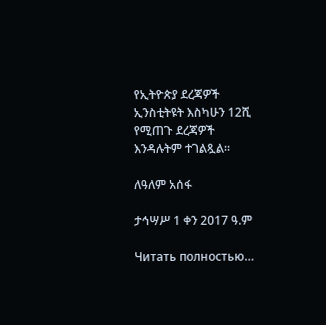የኢትዮጵያ ደረጃዎች ኢንስቲትዩት እስካሁን 12ሺ የሚጠጉ ደረጃዎች እንዳሉትም ተገልጿል።

ለዓለም አሰፋ

ታኅሣሥ 1 ቀን 2017 ዓ.ም

Читать полностью…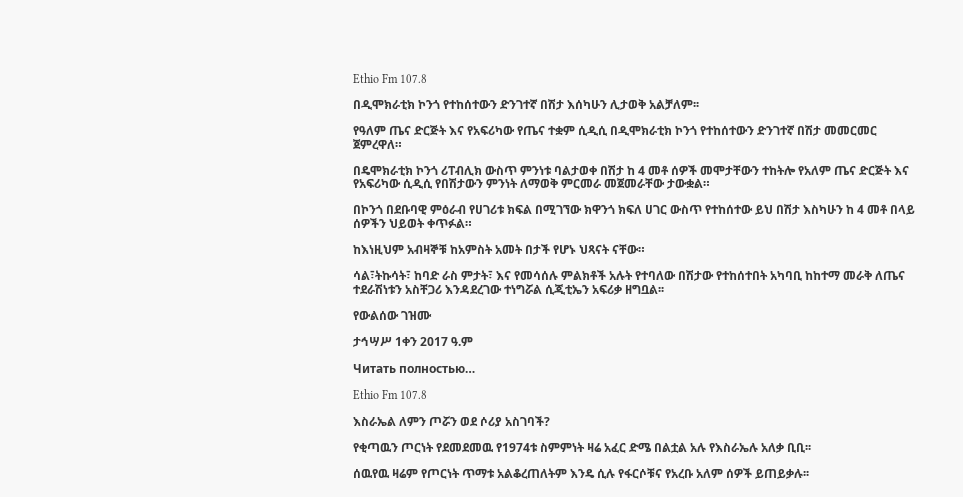Ethio Fm 107.8

በዲሞክራቲክ ኮንጎ የተከሰተውን ድንገተኛ በሽታ እሰካሁን ሊታወቅ አልቻለም፡፡

የዓለም ጤና ድርጅት እና የአፍሪካው የጤና ተቋም ሲዲሲ በዲሞክራቲክ ኮንጎ የተከሰተውን ድንገተኛ በሽታ መመርመር ጀምረዋለ።

በዴሞክራቲክ ኮንጎ ሪፐብሊክ ውስጥ ምንነቱ ባልታወቀ በሽታ ከ 4 መቶ ሰዎች መሞታቸውን ተከትሎ የአለም ጤና ድርጅት እና የአፍሪካው ሲዲሲ የበሽታውን ምንነት ለማወቅ ምርመራ መጀመራቸው ታውቋል።

በኮንጎ በደቡባዊ ምዕራብ የሀገሪቱ ክፍል በሚገኘው ክዋንጎ ክፍለ ሀገር ውስጥ የተከሰተው ይህ በሽታ እስካሁን ከ 4 መቶ በላይ ሰዎችን ህይወት ቀጥፉል።

ከእነዚህም አብዛኞቹ ከአምስት አመት በታች የሆኑ ህጻናት ናቸው።

ሳል፣ትኩሳት፣ ከባድ ራስ ምታት፣ እና የመሳሰሉ ምልክቶች አሉት የተባለው በሽታው የተከሰተበት አካባቢ ከከተማ መራቅ ለጤና ተደራሽነቱን አስቸጋሪ እንዳደረገው ተነግሯል ሲጂቲኤን አፍሪቃ ዘግቧል፡፡

የውልሰው ገዝሙ

ታኅሣሥ 1ቀን 2017 ዓ.ም

Читать полностью…

Ethio Fm 107.8

እስራኤል ለምን ጦሯን ወደ ሶሪያ አስገባች?

የቂጣዉን ጦርነት የደመደመዉ የ1974ቱ ስምምነት ዛሬ አፈር ድሜ በልቷል አሉ የእስራኤሉ አለቃ ቢቢ፡፡

ሰዉየዉ ዛሬም የጦርነት ጥማቱ አልቆረጠለትም እንዴ ሲሉ የፋርሶቹና የአረቡ አለም ሰዎች ይጠይቃሉ፡፡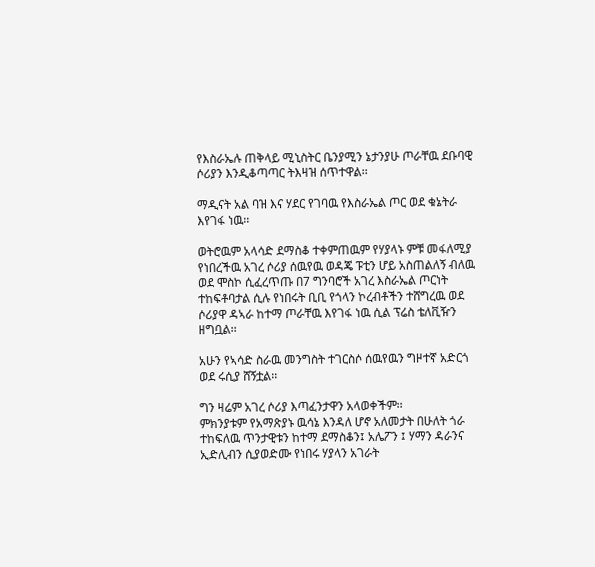የእስራኤሉ ጠቅላይ ሚኒስትር ቤንያሚን ኔታንያሁ ጦራቸዉ ደቡባዊ ሶሪያን እንዲቆጣጣር ትእዛዝ ሰጥተዋል፡፡

ማዲናት አል ባዝ እና ሃደር የገባዉ የእስራኤል ጦር ወደ ቁኔትራ እየገፋ ነዉ፡፡

ወትሮዉም አላሳድ ደማስቆ ተቀምጠዉም የሃያላኑ ምቹ መፋለሚያ የነበረችዉ አገረ ሶሪያ ሰዉየዉ ወዳጄ ፑቲን ሆይ አስጠልለኝ ብለዉ ወደ ሞስኮ ሲፈረጥጡ በ7 ግንባሮች አገረ እስራኤል ጦርነት ተከፍቶባታል ሲሉ የነበሩት ቢቢ የጎላን ኮረብቶችን ተሸግረዉ ወደ ሶሪያዋ ዳኣራ ከተማ ጦራቸዉ እየገፋ ነዉ ሲል ፕሬስ ቴለቪዥን ዘግቧል፡፡

አሁን የኣሳድ ስራዉ መንግስት ተገርስሶ ሰዉየዉን ግዞተኛ አድርጎ ወደ ሩሲያ ሸኝቷል፡፡

ግን ዛሬም አገረ ሶሪያ እጣፈንታዋን አላወቀችም፡፡
ምክንያቱም የአማጽያኑ ዉሳኔ እንዳለ ሆኖ አለመታት በሁለት ጎራ ተከፍለዉ ጥንታዊቱን ከተማ ደማስቆን፤ አሌፖን ፤ ሃማን ዳራንና ኢድሊብን ሲያወድሙ የነበሩ ሃያላን አገራት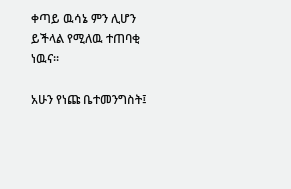ቀጣይ ዉሳኔ ምን ሊሆን ይችላል የሚለዉ ተጠባቂ ነዉና፡፡

አሁን የነጩ ቤተመንግስት፤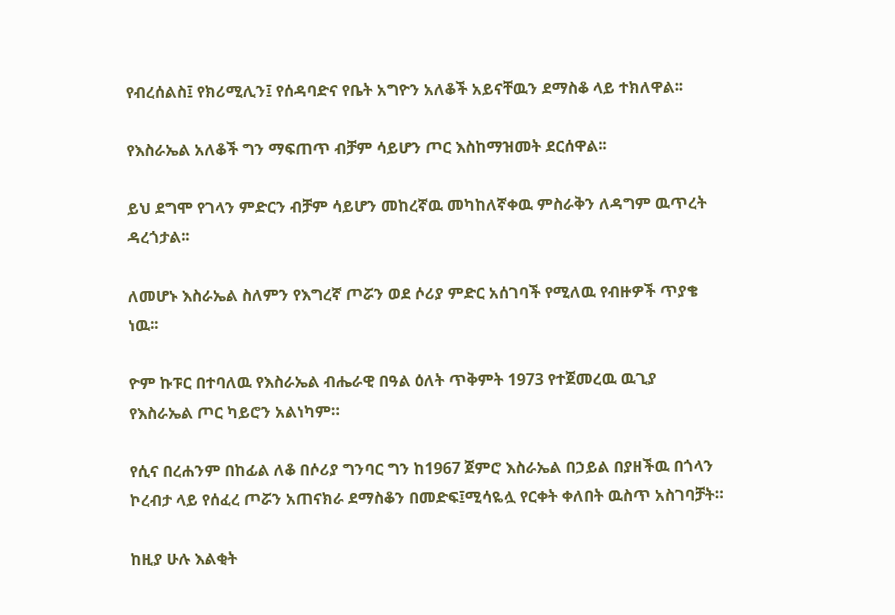የብረሰልስ፤ የክሪሚሊን፤ የሰዳባድና የቤት አግዮን አለቆች አይናቸዉን ደማስቆ ላይ ተክለዋል፡፡

የእስራኤል አለቆች ግን ማፍጠጥ ብቻም ሳይሆን ጦር እስከማዝመት ደርሰዋል፡፡

ይህ ደግሞ የገላን ምድርን ብቻም ሳይሆን መከረኛዉ መካከለኛቀዉ ምስራቅን ለዳግም ዉጥረት ዳረጎታል፡፡

ለመሆኑ እስራኤል ስለምን የእግረኛ ጦሯን ወደ ሶሪያ ምድር አሰገባች የሚለዉ የብዙዎች ጥያቄ ነዉ፡፡

ዮም ኩፑር በተባለዉ የእስራኤል ብሔራዊ በዓል ዕለት ጥቅምት 1973 የተጀመረዉ ዉጊያ የእስራኤል ጦር ካይሮን አልነካም።

የሲና በረሐንም በከፊል ለቆ በሶሪያ ግንባር ግን ከ1967 ጀምሮ እስራኤል በኃይል በያዘችዉ በጎላን ኮረብታ ላይ የሰፈረ ጦሯን አጠናክራ ደማስቆን በመድፍ፤ሚሳዬሏ የርቀት ቀለበት ዉስጥ አስገባቻት።

ከዚያ ሁሉ እልቂት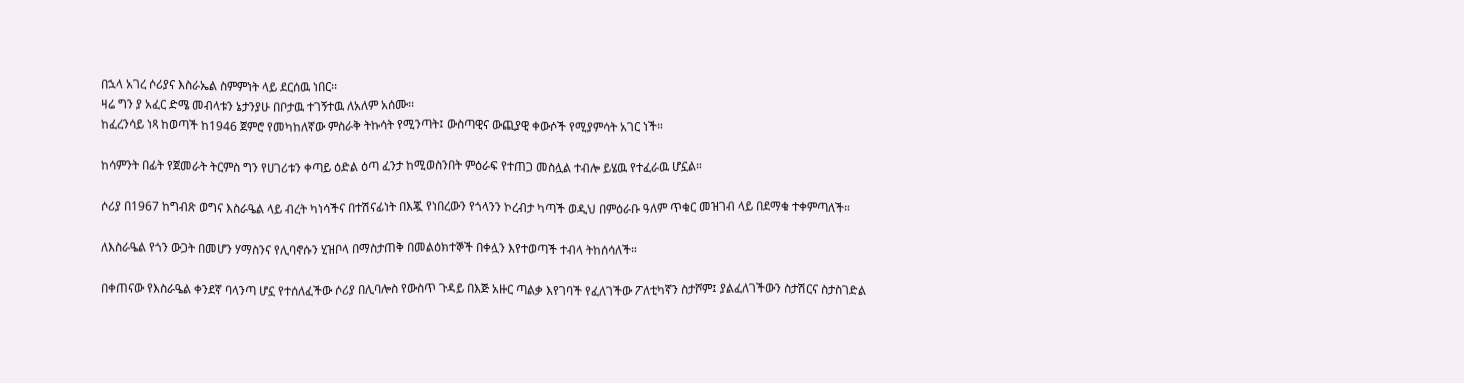በኋላ አገረ ሶሪያና እስራኤል ስምምነት ላይ ደርሰዉ ነበር፡፡
ዛሬ ግን ያ አፈር ድሜ መብላቱን ኔታንያሁ በቦታዉ ተገኝተዉ ለአለም አሰሙ፡፡
ከፈረንሳይ ነጻ ከወጣች ከ1946 ጀምሮ የመካከለኛው ምስራቅ ትኩሳት የሚንጣት፤ ውስጣዊና ውጪያዊ ቀውሶች የሚያምሳት አገር ነች።

ከሳምንት በፊት የጀመራት ትርምስ ግን የሀገሪቱን ቀጣይ ዕድል ዕጣ ፈንታ ከሚወስንበት ምዕራፍ የተጠጋ መስሏል ተብሎ ይሄዉ የተፈራዉ ሆኗል።

ሶሪያ በ1967 ከግብጽ ወግና እስራዔል ላይ ብረት ካነሳችና በተሽናፊነት በእጇ የነበረውን የጎላንን ኮረብታ ካጣች ወዲህ በምዕራቡ ዓለም ጥቁር መዝገብ ላይ በደማቁ ተቀምጣለች።

ለእስራዔል የጎን ውጋት በመሆን ሃማስንና የሊባኖሱን ሂዝቦላ በማስታጠቅ በመልዕክተኞች በቀሏን እየተወጣች ተብላ ትከሰሳለች።

በቀጠናው የእስራዔል ቀንደኛ ባላንጣ ሆኗ የተሰለፈችው ሶሪያ በሊባሎስ የውስጥ ጉዳይ በእጅ አዙር ጣልቃ እየገባች የፈለገችው ፖለቲካኛን ስታሾም፤ ያልፈለገችውን ስታሽርና ስታስገድል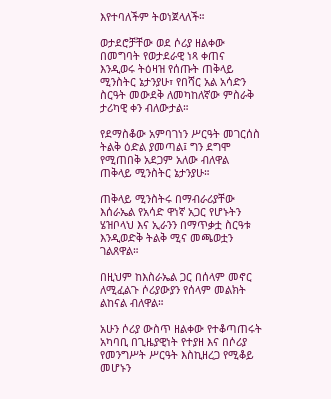እየተባለችም ትወነጀላለች።

ወታደሮቻቸው ወደ ሶሪያ ዘልቀው በመግባት የወታደራዊ ነጻ ቀጠና እንዲወሩ ትዕዛዝ የሰጡት ጠቅላይ ሚንስትር ኔታንያሁ፣ የበሻር አል አሳድን ስርዓት መውደቅ ለመካከለኛው ምስራቅ ታሪካዊ ቀን ብለውታል።

የደማስቆው አምባገነን ሥርዓት መገርሰስ ትልቅ ዕድል ያመጣል፤ ግን ደግሞ የሚጠበቅ አደጋም አለው ብለዋል ጠቅላይ ሚንስትር ኔታንያሁ።

ጠቅላይ ሚንስትሩ በማብራሪያቸው እሰራኤል የአሳድ ዋነኛ አጋር የሆኑትን ሄዝቦላህ እና ኢራንን በማጥቃቷ ስርዓቱ እንዲወድቅ ትልቅ ሚና መጫወቷን ገልጸዋል።

በዚህም ከእስራኤል ጋር በሰላም መኖር ለሚፈልጉ ሶሪያውያን የሰላም መልክት ልከናል ብለዋል።

አሁን ሶሪያ ውስጥ ዘልቀው የተቆጣጠሩት አካባቢ በጊዜያዊነት የተያዘ እና በሶሪያ የመንግሥት ሥርዓት እስኪዘረጋ የሚቆይ መሆኑን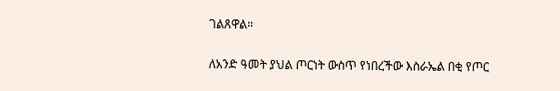ገልጸዋል።

ለአንድ ዓመት ያህል ጦርነት ውስጥ የነበረችው እስራኤል በቂ የጦር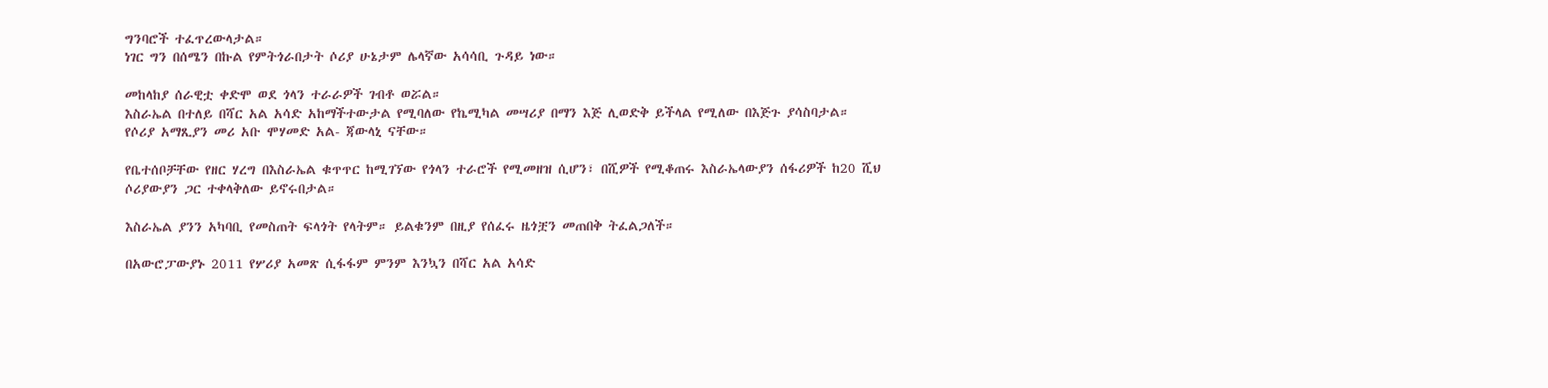ግንባሮች ተፈጥረውላታል።
ነገር ግን በሰሜን በኩል የምትጎራበታት ሶሪያ ሁኔታም ሌላኛው አሳሳቢ ጉዳይ ነው።

መከላከያ ሰራዊቷ ቀድሞ ወደ ጎላን ተራራዎች ገብቶ ወሯል።
እስራኤል በተለይ በሻር አል አሳድ አከማችተውታል የሚባለው የኬሚካል መሣሪያ በማን እጅ ሊወድቅ ይችላል የሚለው በእጅጉ ያሳስባታል።
የሶሪያ አማጺያን መሪ አቡ ሞሃመድ አል- ጃውላኒ ናቸው።

የቤተሰቦቻቸው የዘር ሃረግ በእስራኤል ቁጥጥር ከሚገኘው የጎላን ተራሮች የሚመዘዝ ሲሆን፣ በሺዎች የሚቆጠሩ እስራኤላውያን ሰፋሪዎች ከ20 ሺህ ሶሪያውያን ጋር ተቀላቅለው ይኖሩበታል።

እስራኤል ያንን አካባቢ የመስጠት ፍላጎት የላትም። ይልቁንም በዚያ የሰፈሩ ዜጎቿን መጠበቅ ትፈልጋለች።

በአውሮፓውያኑ 2011 የሦሪያ አመጽ ሲፋፋም ምንም እንኳን በሻር አል አሳድ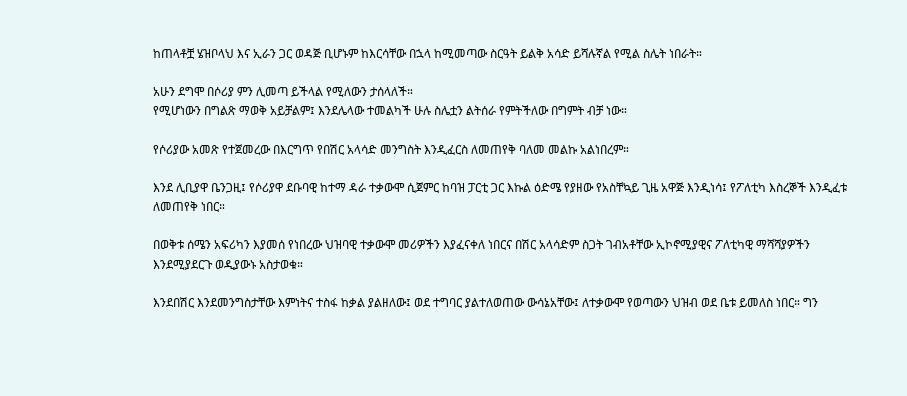ከጠላቶቿ ሄዝቦላህ እና ኢራን ጋር ወዳጅ ቢሆኑም ከእርሳቸው በኋላ ከሚመጣው ስርዓት ይልቅ አሳድ ይሻሉኛል የሚል ስሌት ነበራት።

አሁን ደግሞ በሶሪያ ምን ሊመጣ ይችላል የሚለውን ታሰላለች።
የሚሆነውን በግልጽ ማወቅ አይቻልም፤ እንደሌላው ተመልካች ሁሉ ስሌቷን ልትሰራ የምትችለው በግምት ብቻ ነው።

የሶሪያው አመጽ የተጀመረው በእርግጥ የበሽር አላሳድ መንግስት እንዲፈርስ ለመጠየቅ ባለመ መልኩ አልነበረም።

እንደ ሊቢያዋ ቤንጋዚ፤ የሶሪያዋ ደቡባዊ ከተማ ዳራ ተቃውሞ ሲጀምር ከባዝ ፓርቲ ጋር እኩል ዕድሜ የያዘው የአስቸኳይ ጊዜ አዋጅ እንዲነሳ፤ የፖለቲካ እስረኞች እንዲፈቱ ለመጠየቅ ነበር።

በወቅቱ ሰሜን አፍሪካን እያመሰ የነበረው ህዝባዊ ተቃውሞ መሪዎችን እያፈናቀለ ነበርና በሽር አላሳድም ስጋት ገብአቶቸው ኢኮኖሚያዊና ፖለቲካዊ ማሻሻያዎችን እንደሚያደርጉ ወዲያውኑ አስታወቁ።

እንደበሽር እንደመንግስታቸው እምነትና ተስፋ ከቃል ያልዘለው፤ ወደ ተግባር ያልተለወጠው ውሳኔአቸው፤ ለተቃውሞ የወጣውን ህዝብ ወደ ቤቱ ይመለስ ነበር። ግን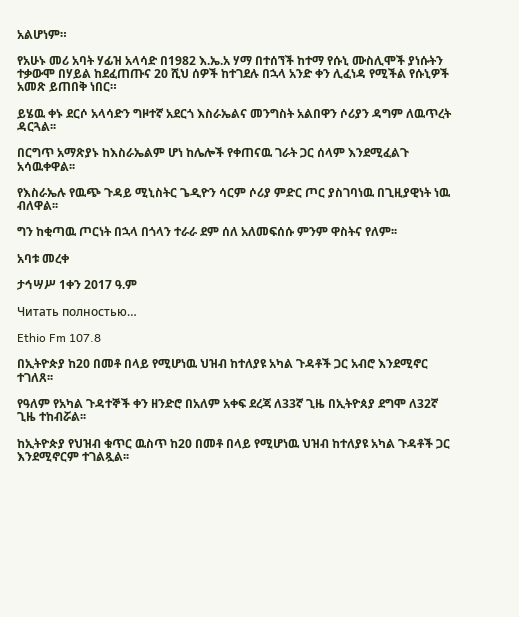አልሆነም።

የአሁኑ መሪ አባት ሃፊዝ አላሳድ በ1982 እ.ኤ.አ ሃማ በተሰኘች ከተማ የሱኒ ሙስሊሞች ያነሱትን ተቃውሞ በሃይል ከደፈጠጡና 20 ሺህ ሰዎች ከተገደሉ በኋላ አንድ ቀን ሊፈነዳ የሚችል የሱኒዎች አመጽ ይጠበቅ ነበር።

ይሄዉ ቀኑ ደርሶ አላሳድን ግዞተኛ አደርጎ እስራኤልና መንግስት አልበዋን ሶሪያን ዳግም ለዉጥረት ዳርጓል፡፡

በርግጥ አማጽያኑ ከእስራኤልም ሆነ ከሌሎች የቀጠናዉ ገራት ጋር ሰላም እንደሚፈልጉ አሳዉቀዋል፡፡

የእስራኤሉ የዉጭ ጉዳይ ሚኒስትር ጌዲዮን ሳርም ሶሪያ ምድር ጦር ያስገባነዉ በጊዚያዊነት ነዉ ብለዋል፡፡

ግን ከቂጣዉ ጦርነት በኋላ በጎላን ተራራ ደም ሰለ አለመፍሰሱ ምንም ዋስትና የለም፡፡

አባቱ መረቀ

ታኅሣሥ 1ቀን 2017 ዓ.ም

Читать полностью…

Ethio Fm 107.8

በኢትዮጵያ ከ20 በመቶ በላይ የሚሆነዉ ህዝብ ከተለያዩ አካል ጉዳቶች ጋር አብሮ እንደሚኖር ተገለጸ፡፡

የዓለም የአካል ጉዳተኞች ቀን ዘንድሮ በአለም አቀፍ ደረጃ ለ33ኛ ጊዜ በኢትዮጰያ ደግሞ ለ32ኛ ጊዜ ተከብሯል፡፡

ከኢትዮጵያ የህዝብ ቁጥር ዉስጥ ከ20 በመቶ በላይ የሚሆነዉ ህዝብ ከተለያዩ አካል ጉዳቶች ጋር እንደሚኖርም ተገልጿል፡፡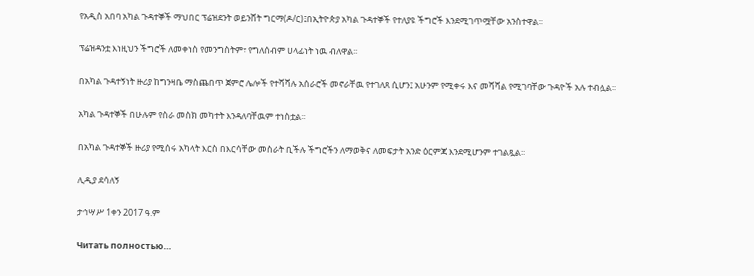የአዲስ አበባ አካል ጉዳተኞች ማህበር ፕሬዝደንት ወይንሸት ግርማ(ዶ/ር)፤በኢትዮጵያ አካል ጉዳተኞች የተለያዩ ችግሮች እንደሚገጥሟቸው አንስተዋል፡፡

ፕሬዝዳንቷ እነዚህን ችግሮች ለመቀነስ የመንግስትም፣ የግለሰብም ሀላፊነት ነዉ ብለዋል፡፡

በአካል ጉዳተኝነት ዙሪያ ከግንዛቤ ማስጨበጥ ጀምሮ ሌሎች የተሻሻሉ አሰራሮች መኖራቸዉ የተገለጸ ሲሆን፤ አሁንም የሚቀሩ እና መሻሻል የሚገባቸው ጉዳዮች አሉ ተብሏል፡፡

አካል ጉዳተኞች በሁሉም የስራ መስክ መካተት እንዳለባቸዉም ተነስቷል፡፡

በአካል ጉዳተኞች ዙሪያ የሚሰሩ አካላት እርስ በእርሳቸው መስራት ቢችሉ ችግሮችን ለማወቅና ለመፍታት አንድ ዕርምጃ እንደሚሆንም ተገልጿል፡፡

ሊዲያ ደሳለኝ

ታኅሣሥ 1ቀን 2017 ዓ.ም

Читать полностью…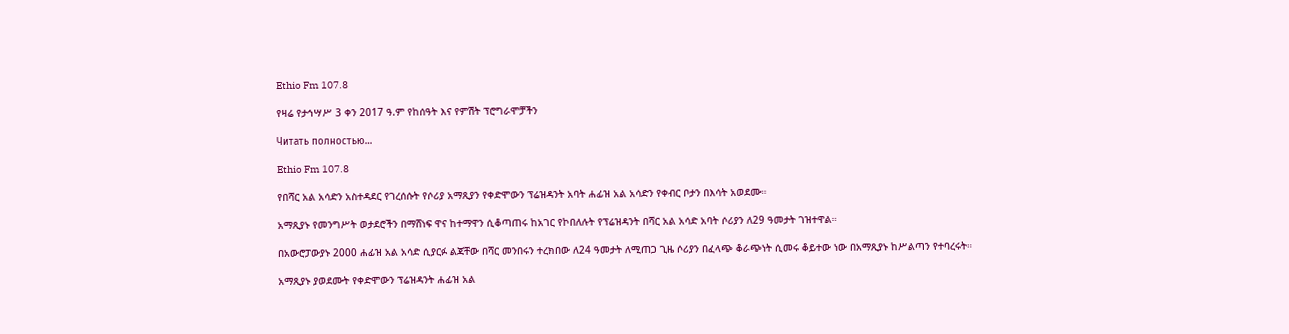Ethio Fm 107.8

የዛሬ የታኅሣሥ 3 ቀን 2017 ዓ.ም የከሰዓት እና የምሽት ፕሮግራሞቻችን

Читать полностью…

Ethio Fm 107.8

የበሻር አል አሳድን አስተዳደር የገረሰሱት የሶሪያ አማጺያን የቀድሞውን ፕሬዝዳንት አባት ሐፊዝ አል አሳድን የቀብር ቦታን በእሳት አወደሙ።

አማጺያኑ የመንግሥት ወታደሮችን በማሸነፍ ዋና ከተማዋን ሲቆጣጠሩ ከአገር የኮበለሉት የፕሬዝዳንት በሻር አል አሳድ አባት ሶሪያን ለ29 ዓመታት ገዝተዋል።

በአውሮፓውያኑ 2000 ሐፊዝ አል አሳድ ሲያርፉ ልጃቸው በሻር መንበሩን ተረክበው ለ24 ዓመታት ለሚጠጋ ጊዜ ሶሪያን በፈላጭ ቆራጭነት ሲመሩ ቆይተው ነው በአማጺያኑ ከሥልጣን የተባረሩት።

አማጺያኑ ያወደሙት የቀድሞውን ፕሬዝዳንት ሐፊዝ አል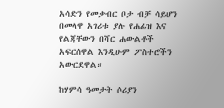አሳድን የመቃብር ቦታ ብቻ ሳይሆን በመላዋ አገሪቱ ያሉ የሐፊዝ እና የልጃቸውን በሻር ሐውልቶች አፍርሰዋል እንዲሁም ፖስተሮችን አውርደዋል።

ከሃምሳ ዓመታት ሶሪያን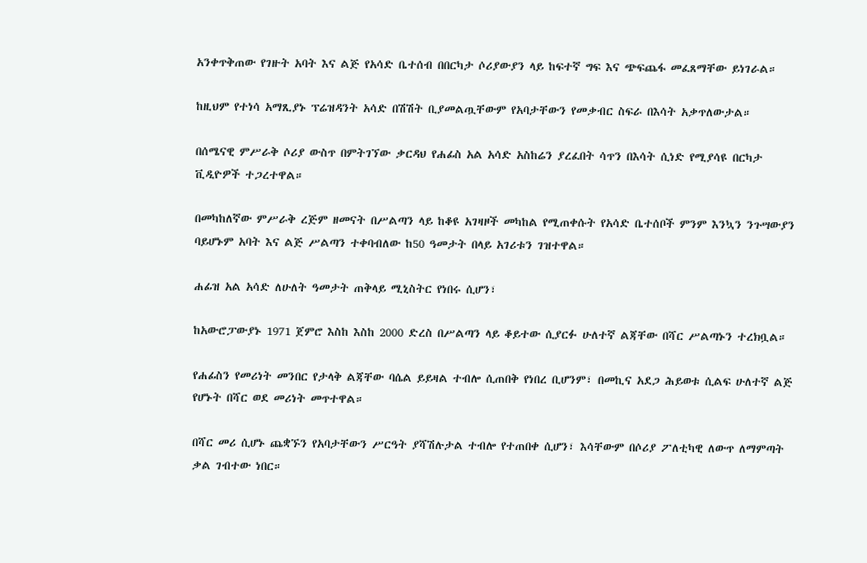አንቀጥቅጠው የገዙት አባት እና ልጅ የአሳድ ቤተሰብ በበርካታ ሶሪያውያን ላይ ከፍተኛ ግፍ እና ጭፍጨፋ መፈጸማቸው ይነገራል።

ከዚህም የተነሳ አማጺያኑ ፕሬዝዳንት አሳድ በሽሽት ቢያመልጧቸውም የአባታቸውን የመቃብር ስፍራ በእሳት አቃጥለውታል።

በሰሜናዊ ምሥራቅ ሶሪያ ውስጥ በምትገኘው ቃርዳህ የሐፊስ አል አሳድ አስከሬን ያረፈበት ሳጥን በእሳት ሲነድ የሚያሳዩ በርካታ ቪዲዮዎች ተጋረተዋል።

በመካከለኛው ምሥራቅ ረጅም ዘመናት በሥልጣን ላይ ከቆዩ አገዛዞች መካከል የሚጠቀሱት የአሳድ ቤተሰቦች ምንም እንኳን ንጉሣውያን ባይሆኑም አባት እና ልጅ ሥልጣን ተቀባብለው ከ50 ዓመታት በላይ አገሪቱን ገዝተዋል።

ሐፊዝ አል አሳድ ለሁለት ዓመታት ጠቅላይ ሚኒስትር የነበሩ ሲሆን፣

ከአውሮፓውያኑ 1971 ጀምሮ እስከ እስከ 2000 ድረስ በሥልጣን ላይ ቆይተው ሲያርፉ ሁለተኛ ልጃቸው በሻር ሥልጣኑን ተረክቧል።

የሐፊስን የመሪነት መንበር የታላቅ ልጃቸው ባሴል ይይዛል ተብሎ ሲጠበቅ የነበረ ቢሆንም፣ በመኪና አደጋ ሕይወቱ ሲልፍ ሁለተኛ ልጅ የሆኑት በሻር ወደ መሪነት መጥተዋል።

በሻር መሪ ሲሆኑ ጨቋኙን የአባታቸውን ሥርዓት ያሻሽሉታል ተብሎ የተጠበቀ ሲሆን፣ እሳቸውም በሶሪያ ፖለቲካዊ ለውጥ ለማምጣት ቃል ገብተው ነበር።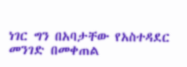ነገር ግን በአባታቸው የአስተዳደር መንገድ በመቀጠል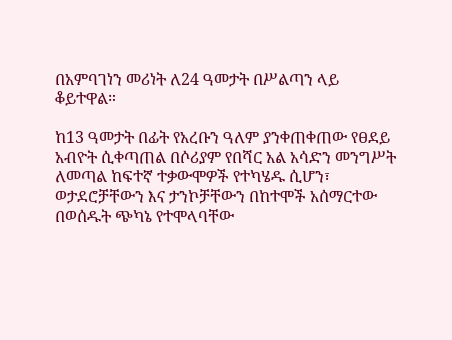በአምባገነን መሪነት ለ24 ዓመታት በሥልጣን ላይ ቆይተዋል።

ከ13 ዓመታት በፊት የአረቡን ዓለም ያንቀጠቀጠው የፀደይ አብዮት ሲቀጣጠል በሶሪያም የበሻር አል አሳድን መንግሥት ለመጣል ከፍተኛ ተቃውሞዎች የተካሄዱ ሲሆን፣ ወታደሮቻቸውን እና ታንኮቻቸውን በከተሞች አሰማርተው በወሰዱት ጭካኔ የተሞላባቸው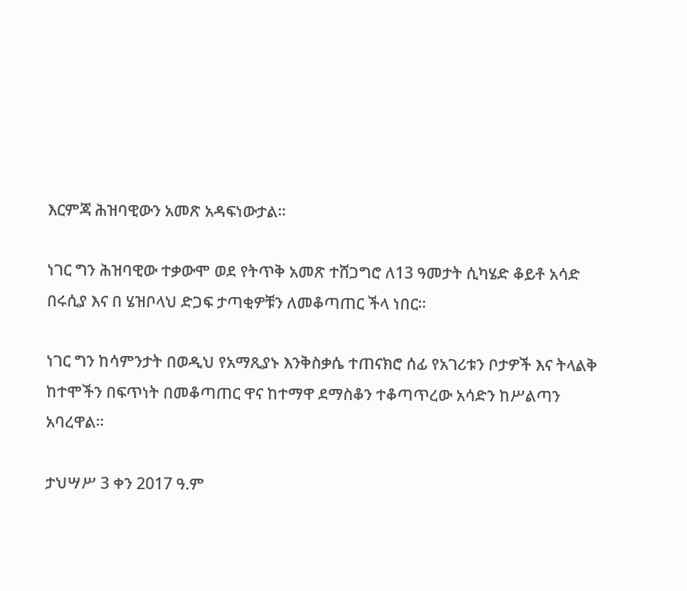እርምጃ ሕዝባዊውን አመጽ አዳፍነውታል።

ነገር ግን ሕዝባዊው ተቃውሞ ወደ የትጥቅ አመጽ ተሸጋግሮ ለ13 ዓመታት ሲካሄድ ቆይቶ አሳድ በሩሲያ እና በ ሄዝቦላህ ድጋፍ ታጣቂዎቹን ለመቆጣጠር ችላ ነበር።

ነገር ግን ከሳምንታት በወዲህ የአማጺያኑ እንቅስቃሴ ተጠናክሮ ሰፊ የአገሪቱን ቦታዎች እና ትላልቅ ከተሞችን በፍጥነት በመቆጣጠር ዋና ከተማዋ ደማስቆን ተቆጣጥረው አሳድን ከሥልጣን አባረዋል።

ታህሣሥ 3 ቀን 2017 ዓ.ም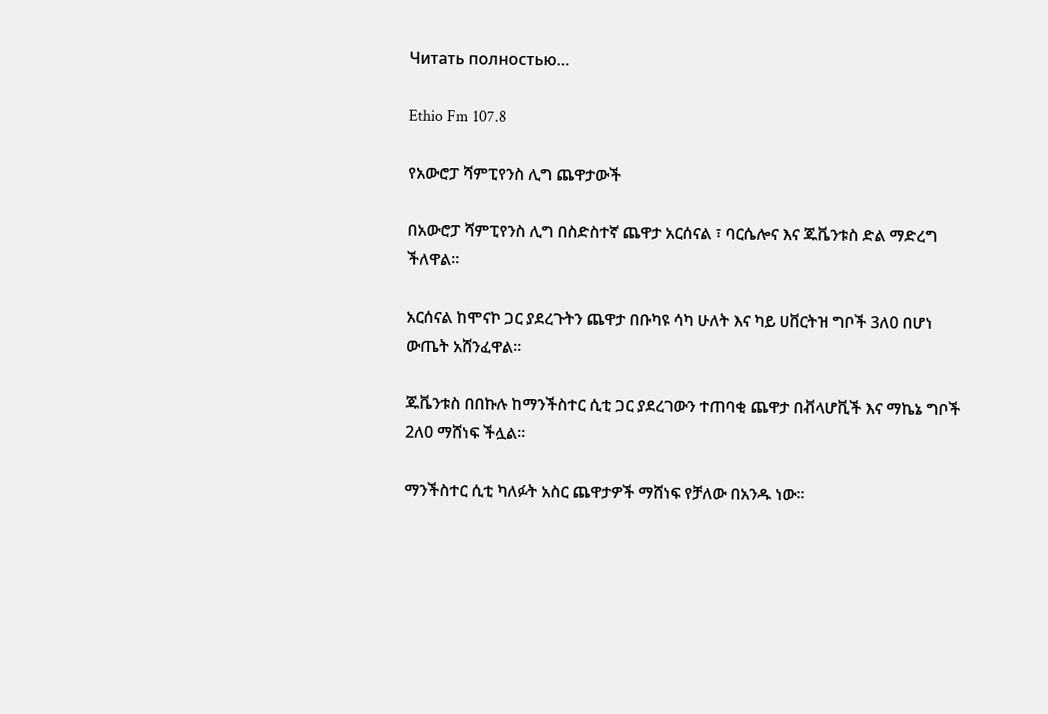Читать полностью…

Ethio Fm 107.8

የአውሮፓ ሻምፒየንስ ሊግ ጨዋታውች

በአውሮፓ ሻምፒየንስ ሊግ በስድስተኛ ጨዋታ አርሰናል ፣ ባርሴሎና እና ጁቬንቱስ ድል ማድረግ ችለዋል።

አርሰናል ከሞናኮ ጋር ያደረጉትን ጨዋታ በቡካዩ ሳካ ሁለት እና ካይ ሀቨርትዝ ግቦች 3ለ0 በሆነ ውጤት አሸንፈዋል።

ጁቬንቱስ በበኩሉ ከማንችስተር ሲቲ ጋር ያደረገውን ተጠባቂ ጨዋታ በቭላሆቪች እና ማኬኔ ግቦች 2ለ0 ማሸነፍ ችሏል።

ማንችስተር ሲቲ ካለፉት አስር ጨዋታዎች ማሸነፍ የቻለው በአንዱ ነው።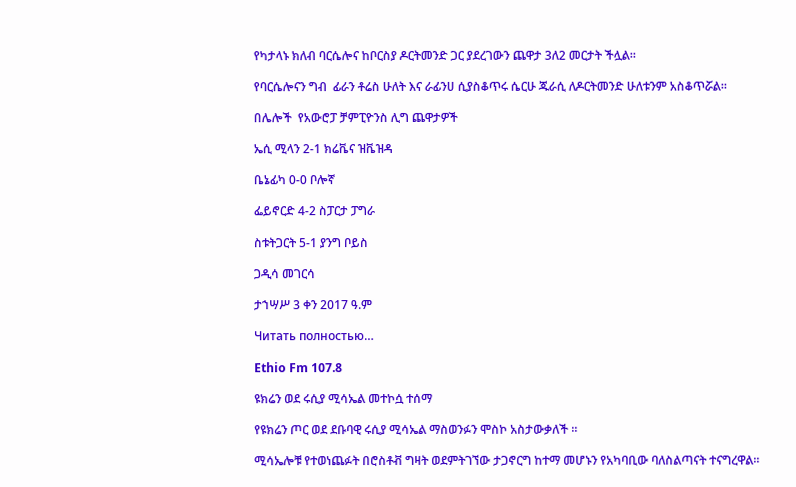የካታላኑ ክለብ ባርሴሎና ከቦርስያ ዶርትመንድ ጋር ያደረገውን ጨዋታ 3ለ2 መርታት ችሏል።

የባርሴሎናን ግብ  ፊራን ቶሬስ ሁለት እና ራፊንሀ ሲያስቆጥሩ ሴርሁ ጁራሲ ለዶርትመንድ ሁለቱንም አስቆጥሯል።

በሌሎች  የአውሮፓ ቻምፒዮንስ ሊግ ጨዋታዎች

ኤሲ ሚላን 2-1 ክሬቬና ዝቬዝዳ

ቤኔፊካ 0-0 ቦሎኛ

ፌይኖርድ 4-2 ስፓርታ ፓግራ

ስቱትጋርት 5-1 ያንግ ቦይስ

ጋዲሳ መገርሳ

ታኀሣሥ 3 ቀን 2017 ዓ.ም

Читать полностью…

Ethio Fm 107.8

ዩክሬን ወደ ሩሲያ ሚሳኤል መተኮሷ ተሰማ

የዩክሬን ጦር ወደ ደቡባዊ ሩሲያ ሚሳኤል ማስወንፉን ሞስኮ አስታውቃለች ።

ሚሳኤሎቹ የተወነጨፉት በሮስቶቭ ግዛት ወደምትገኘው ታጋኖርግ ከተማ መሆኑን የአካባቢው ባለስልጣናት ተናግረዋል።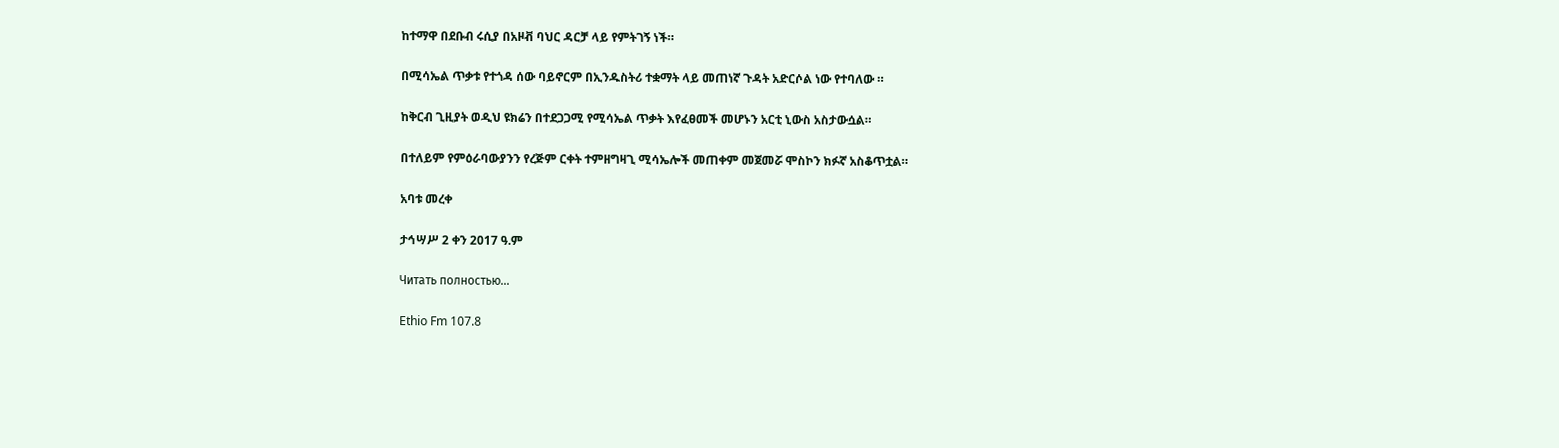ከተማዋ በደቡብ ሩሲያ በአዞቭ ባህር ዳርቻ ላይ የምትገኝ ነች።

በሚሳኤል ጥቃቱ የተጎዳ ሰው ባይኖርም በኢንዱስትሪ ተቋማት ላይ መጠነኛ ጉዳት አድርሶል ነው የተባለው ።

ከቅርብ ጊዚያት ወዲህ ዩክሬን በተደጋጋሚ የሚሳኤል ጥቃት እየፈፀመች መሆኑን አርቲ ኒውስ አስታውሷል።

በተለይም የምዕራባውያንን የረጅም ርቀት ተምዘግዛጊ ሚሳኤሎች መጠቀም መጀመሯ ሞስኮን ክፉኛ አስቆጥቷል።

አባቱ መረቀ

ታኅሣሥ 2 ቀን 2017 ዓ.ም

Читать полностью…

Ethio Fm 107.8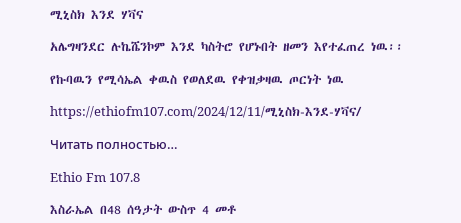ሚኒስክ እንደ ሃቫና

አሌግዛንደር ሉኬሼንኮም እንደ ካስትሮ የሆኑበት ዘመን እየተፈጠረ ነዉ፡፡

የኩባዉን የሚሳኤል ቀዉስ የወለደዉ የቀዝቃዛዉ ጦርነት ነዉ

https://ethiofm107.com/2024/12/11/ሚኒስክ-እንደ-ሃቫና/

Читать полностью…

Ethio Fm 107.8

እስራኤል በ48 ሰዓታት ውስጥ 4 መቶ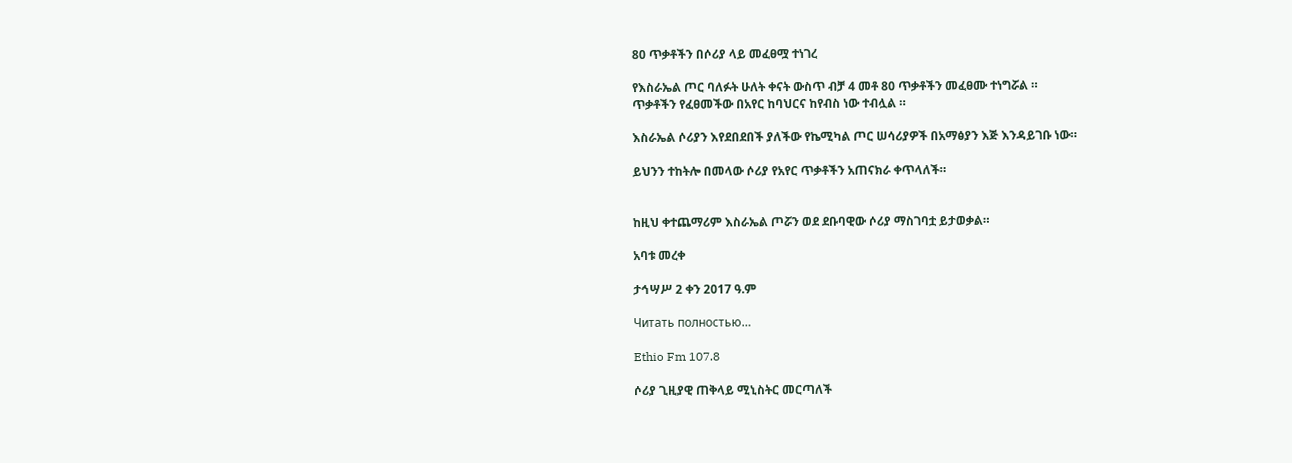80 ጥቃቶችን በሶሪያ ላይ መፈፀሟ ተነገረ

የእስራኤል ጦር ባለፉት ሁለት ቀናት ውስጥ ብቻ 4 መቶ 80 ጥቃቶችን መፈፀሙ ተነግሯል ።
ጥቃቶችን የፈፀመችው በአየር ከባህርና ከየብስ ነው ተብሏል ።

እስራኤል ሶሪያን እየደበደበች ያለችው የኬሚካል ጦር ሠሳሪያዎች በአማፅያን እጅ እንዳይገቡ ነው።

ይህንን ተከትሎ በመላው ሶሪያ የአየር ጥቃቶችን አጠናክራ ቀጥላለች።


ከዚህ ቀተጨማሪም እስራኤል ጦሯን ወደ ደቡባዊው ሶሪያ ማስገባቷ ይታወቃል።

አባቱ መረቀ

ታኅሣሥ 2 ቀን 2017 ዓ.ም

Читать полностью…

Ethio Fm 107.8

ሶሪያ ጊዚያዊ ጠቅላይ ሚኒስትር መርጣለች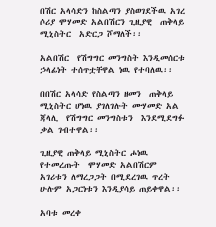በሽር አላሳድን ከስልጣን ያስወገደችዉ አገረ ሶሪያ ሞሃመድ አልበሽርን ጊዚያዊ  ጠቅላይ ሚኒስትር  አድርጋ ሾማለች፡፡

አልበሽር  የሽግግር መንግስት እንዲመሰርቱ ኃላፊነት ተሰጥቷቸዋል ነዉ የተባለዉ፡፡

በበሽር አላሳድ የስልጣን ዘመን  ጠቅላይ ሚኒስትር ሆነዉ ያገለገሉት ሙሃመድ አል ጃላሊ  የሽግግር መንግስቱን  እንደሚደግፉ ቃል ገብተዋል፡፡

ጊዚያዊ ጠቅላይ ሚኒስትር ሖነዉ የተመረጡት  ሞሃመድ አልበሽርም  አገሪቱን ለማረጋጋት በሚደረገዉ ጥረት ሁሉም አጋርነቱን እንዲያሳይ ጠይቀዋል፡፡

አባቱ መረቀ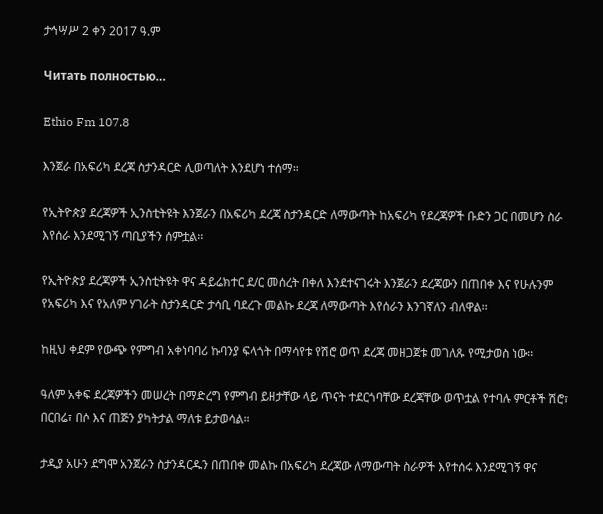ታኅሣሥ 2 ቀን 2017 ዓ.ም

Читать полностью…

Ethio Fm 107.8

እንጀራ በአፍሪካ ደረጃ ስታንዳርድ ሊወጣለት እንደሆነ ተሰማ።

የኢትዮጵያ ደረጃዎች ኢንስቲትዩት እንጀራን በአፍሪካ ደረጃ ስታንዳርድ ለማውጣት ከአፍሪካ የደረጃዎች ቡድን ጋር በመሆን ስራ እየሰራ እንደሚገኝ ጣቢያችን ሰምቷል፡፡

የኢትዮጵያ ደረጃዎች ኢንስቲትዩት ዋና ዳይሬክተር ደ/ር መሰረት በቀለ እንደተናገሩት እንጀራን ደረጃውን በጠበቀ እና የሁሉንም የአፍሪካ እና የአለም ሃገራት ስታንዳርድ ታሳቢ ባደረጉ መልኩ ደረጃ ለማውጣት እየሰራን እንገኛለን ብለዋል፡፡

ከዚህ ቀደም የውጭ የምግብ አቀነባባሪ ኩባንያ ፍላጎት በማሳየቱ የሽሮ ወጥ ደረጃ መዘጋጀቱ መገለጹ የሚታወስ ነው፡፡

ዓለም አቀፍ ደረጃዎችን መሠረት በማድረግ የምግብ ይዘታቸው ላይ ጥናት ተደርጎባቸው ደረጃቸው ወጥቷል የተባሉ ምርቶች ሽሮ፣ በርበሬ፣ በሶ እና ጠጅን ያካትታል ማለቱ ይታወሳል።

ታዲያ አሁን ደግሞ አንጀራን ስታንዳርዱን በጠበቀ መልኩ በአፍሪካ ደረጃው ለማውጣት ስራዎች እየተሰሩ እንደሚገኝ ዋና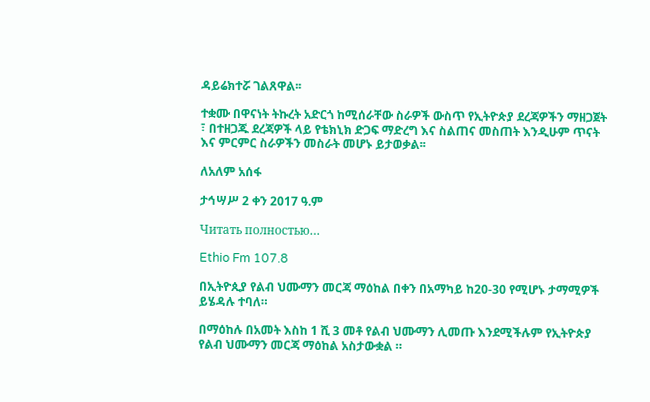ዳይሬክተሯ ገልጸዋል፡፡

ተቋሙ በዋናነት ትኩረት አድርጎ ከሚሰራቸው ስራዎች ውስጥ የኢትዮጵያ ደረጃዎችን ማዘጋጀት ፣ በተዘጋጁ ደረጃዎች ላይ የቴክኒክ ድጋፍ ማድረግ እና ስልጠና መስጠት እንዲሁም ጥናት እና ምርምር ስራዎችን መስራት መሆኑ ይታወቃል፡፡

ለአለም አሰፋ

ታኅሣሥ 2 ቀን 2017 ዓ.ም

Читать полностью…

Ethio Fm 107.8

በኢትዮጲያ የልብ ህሙማን መርጃ ማዕከል በቀን በአማካይ ከ20-30 የሚሆኑ ታማሚዎች ይሄዳሉ ተባለ።

በማዕከሉ በአመት እስከ 1 ሺ 3 መቶ የልብ ህሙማን ሊመጡ እንደሚችሉም የኢትዮጵያ የልብ ህሙማን መርጃ ማዕከል አስታውቋል ።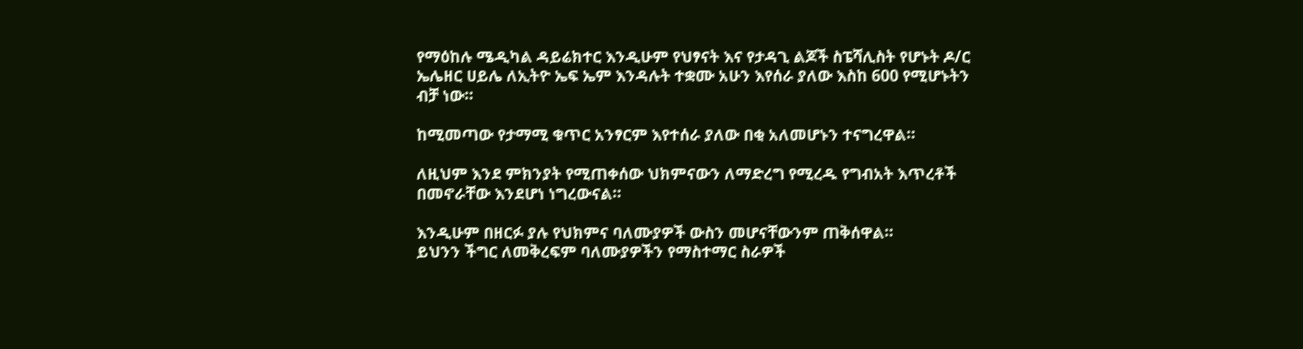የማዕከሉ ሜዲካል ዳይሬክተር እንዲሁም የህፃናት እና የታዳጊ ልጆች ስፔሻሊስት የሆኑት ዶ/ር ኤሌዘር ሀይሌ ለኢትዮ ኤፍ ኤም እንዳሉት ተቋሙ አሁን እየሰራ ያለው እስከ 600 የሚሆኑትን ብቻ ነው።

ከሚመጣው የታማሚ ቁጥር አንፃርም እየተሰራ ያለው በቂ አለመሆኑን ተናግረዋል።

ለዚህም እንደ ምክንያት የሚጠቀሰው ህክምናውን ለማድረግ የሚረዱ የግብአት እጥረቶች በመኖራቸው እንደሆነ ነግረውናል።

እንዲሁም በዘርፉ ያሉ የህክምና ባለሙያዎች ውስን መሆናቸውንም ጠቅሰዋል።
ይህንን ችግር ለመቅረፍም ባለሙያዎችን የማስተማር ስራዎች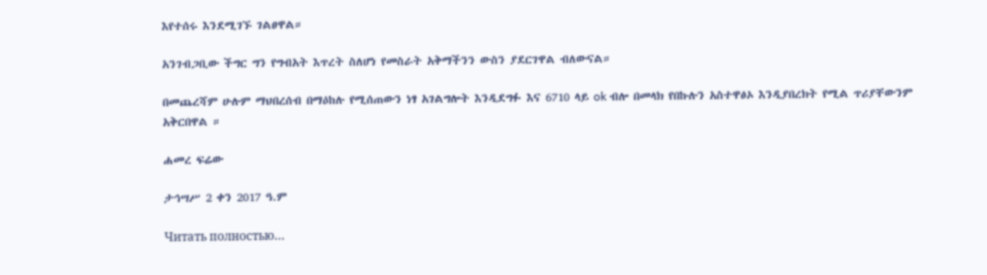እየተሰሩ እንደሚገኙ ገልፀዋል።

አንገብጋቢው ችግር ግን የግብአት እጥረት ስለሆነ የመስራት አቅማችንን ውስን ያደርገዋል ብለውናል።

በመጨረሻም ሁሉም ማህበረሰብ በማዕከሉ የሚሰጠውን ነፃ አገልግሎት እንዲደግፉ እና 6710 ላይ ok ብሎ በመላክ የበኩሉን አስተዋፅኦ እንዲያበረክት የሚል ጥሪያቸውንም አቅርበዋል ።

ሐመረ ፍሬው

ታኅሣሥ 2 ቀን 2017 ዓ.ም

Читать полностью…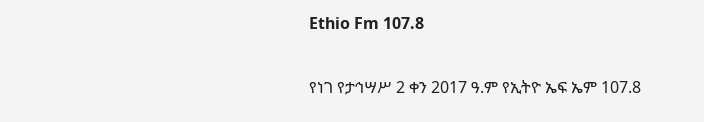Ethio Fm 107.8

የነገ የታኅሣሥ 2 ቀን 2017 ዓ.ም የኢትዮ ኤፍ ኤም 107.8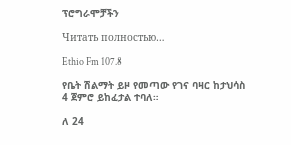ፕሮግራሞቻችን

Читать полностью…

Ethio Fm 107.8

የቤት ሽልማት ይዞ የመጣው የገና ባዛር ከታህሳስ 4 ጀምሮ ይከፈታል ተባለ።

ለ 24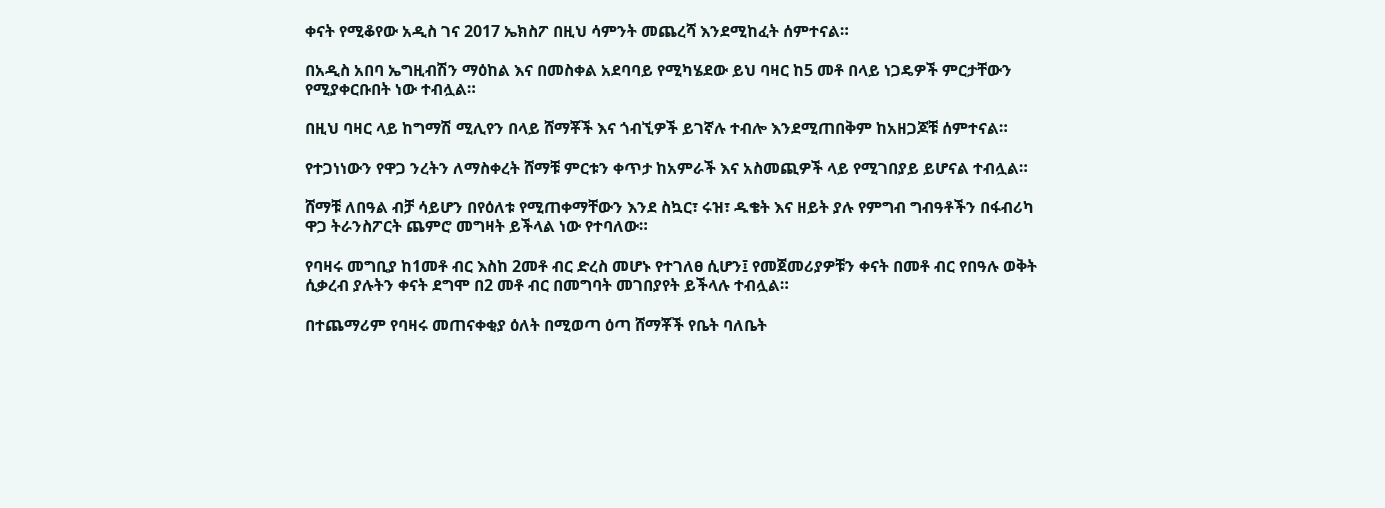ቀናት የሚቆየው አዲስ ገና 2017 ኤክስፖ በዚህ ሳምንት መጨረሻ እንደሚከፈት ሰምተናል።

በአዲስ አበባ ኤግዚብሽን ማዕከል እና በመስቀል አደባባይ የሚካሄደው ይህ ባዛር ከ5 መቶ በላይ ነጋዴዎች ምርታቸውን የሚያቀርቡበት ነው ተብሏል።

በዚህ ባዛር ላይ ከግማሽ ሚሊየን በላይ ሸማቾች እና ጎብኚዎች ይገኛሉ ተብሎ እንደሚጠበቅም ከአዘጋጆቹ ሰምተናል።

የተጋነነውን የዋጋ ንረትን ለማስቀረት ሸማቹ ምርቱን ቀጥታ ከአምራች እና አስመጪዎች ላይ የሚገበያይ ይሆናል ተብሏል።

ሸማቹ ለበዓል ብቻ ሳይሆን በየዕለቱ የሚጠቀማቸውን እንደ ስኳር፣ ሩዝ፣ ዱቄት እና ዘይት ያሉ የምግብ ግብዓቶችን በፋብሪካ ዋጋ ትራንስፖርት ጨምሮ መግዛት ይችላል ነው የተባለው።

የባዛሩ መግቢያ ከ1መቶ ብር እስከ 2መቶ ብር ድረስ መሆኑ የተገለፀ ሲሆን፤ የመጀመሪያዎቹን ቀናት በመቶ ብር የበዓሉ ወቅት ሲቃረብ ያሉትን ቀናት ደግሞ በ2 መቶ ብር በመግባት መገበያየት ይችላሉ ተብሏል።

በተጨማሪም የባዛሩ መጠናቀቂያ ዕለት በሚወጣ ዕጣ ሸማቾች የቤት ባለቤት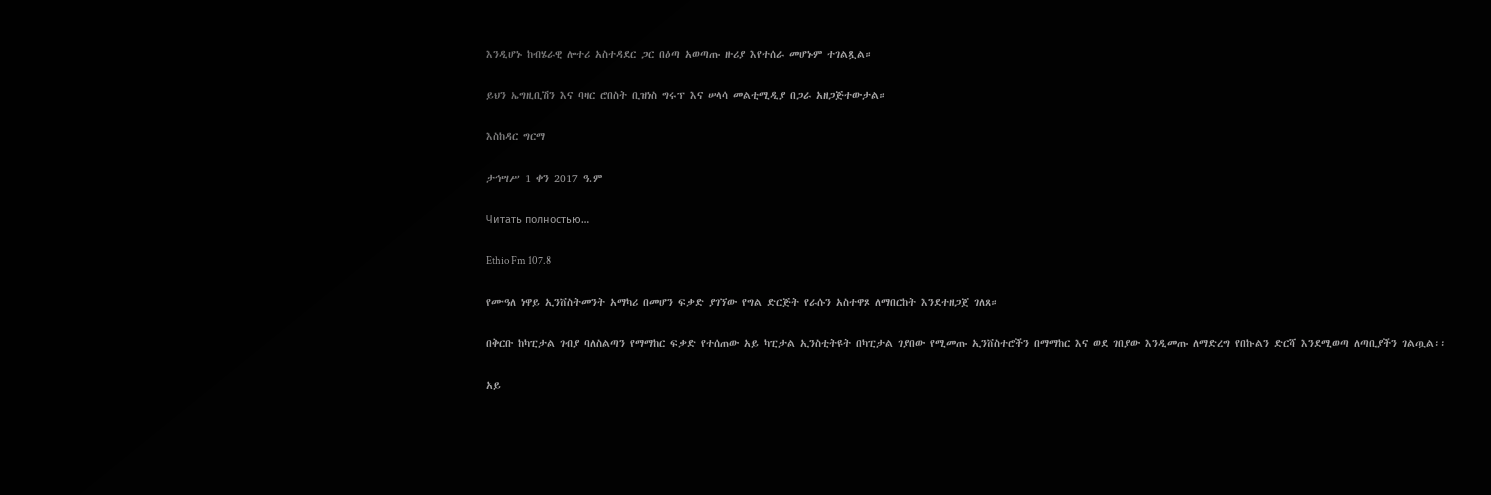እንዲሆኑ ከብሄራዊ ሎተሪ አስተዳደር ጋር በዕጣ አወጣጡ ዙሪያ እየተሰራ መሆኑም ተገልጿል።

ይህን ኤግዚቢሽን እና ባዛር ሮበስት ቢዝነስ ግሩፕ እና ሠላሳ መልቲሚዲያ በጋራ አዘጋጅተውታል።

እስከዳር ግርማ

ታኅሣሥ 1 ቀን 2017 ዓ.ም

Читать полностью…

Ethio Fm 107.8

የሙዓለ ነዋይ ኢንቨስትመንት አማካሪ በመሆን ፍቃድ ያገኘው የግል ድርጅት የራሱን አስተዋጾ ለማበርከት እንደተዘጋጀ ገለጸ።

በቅርቡ ከካፒታል ገብያ ባለስልጣን የማማከር ፍቃድ የተሰጠው አይ ካፒታል ኢንስቲትዩት በካፒታል ገያበው የሚመጡ ኢንቨስተሮችን በማማከር እና ወደ ገበያው እንዲመጡ ለማድረግ የበኩልን ድርሻ እንደሚወጣ ለጣቢያችን ገልጧል፡፡

አይ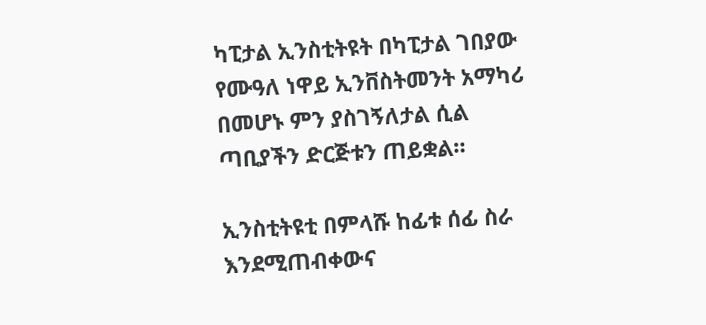ካፒታል ኢንስቲትዩት በካፒታል ገበያው የሙዓለ ነዋይ ኢንቨስትመንት አማካሪ በመሆኑ ምን ያስገኝለታል ሲል ጣቢያችን ድርጅቱን ጠይቋል።

ኢንስቲትዩቲ በምላሹ ከፊቱ ሰፊ ስራ እንደሚጠብቀውና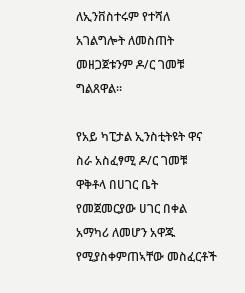ለኢንቨስተሩም የተሻለ አገልግሎት ለመስጠት መዘጋጀቱንም ዶ/ር ገመቹ ግልጸዋል።

የአይ ካፒታል ኢንስቲትዩት ዋና ስራ አስፈፃሚ ዶ/ር ገመቹ ዋቅቶላ በሀገር ቤት የመጀመርያው ሀገር በቀል አማካሪ ለመሆን አዋጁ የሚያስቀምጠኣቸው መስፈርቶች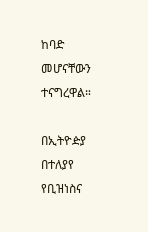ከባድ መሆናቸውን ተናግረዋል።

በኢትዮዽያ በተለያየ የቢዝነስና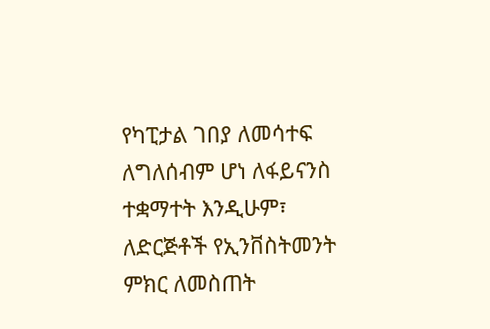የካፒታል ገበያ ለመሳተፍ ለግለሰብም ሆነ ለፋይናንስ ተቋማተት እንዲሁም፣ ለድርጅቶች የኢንቨስትመንት ምክር ለመስጠት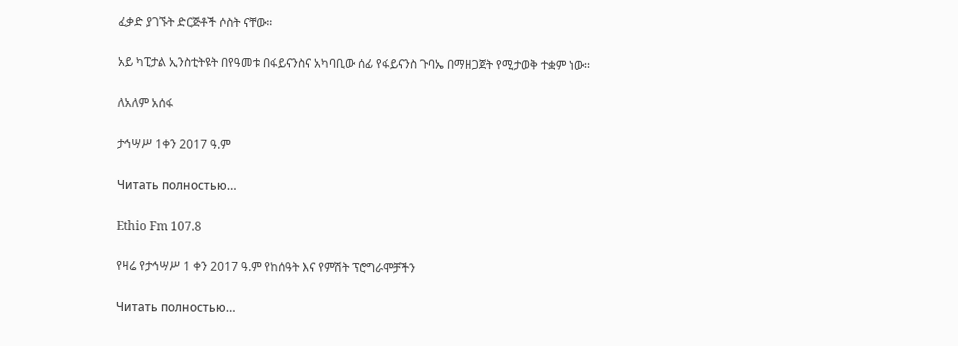ፈቃድ ያገኙት ድርጅቶች ሶስት ናቸው።

አይ ካፒታል ኢንስቲትዩት በየዓመቱ በፋይናንስና አካባቢው ሰፊ የፋይናንስ ጉባኤ በማዘጋጀት የሚታወቅ ተቋም ነው፡፡

ለአለም አሰፋ

ታኅሣሥ 1ቀን 2017 ዓ.ም

Читать полностью…

Ethio Fm 107.8

የዛሬ የታኅሣሥ 1 ቀን 2017 ዓ.ም የከሰዓት እና የምሽት ፕሮግራሞቻችን

Читать полностью…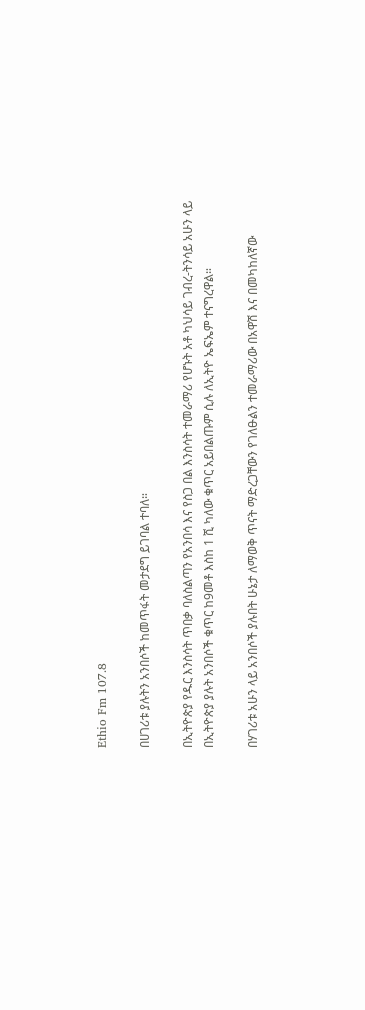Ethio Fm 107.8

በሀገሪቱ ያሉትን አንበሶች ከመጥፋት መታደግ ይገባል ተባለ።

በኢትዮጵያ የዱር እንስሳት ጥበቃ ባለስልጣን የአንበሳ እና የስጋ በል እንስሳት ተመራማሪ የሆኑት አቶ ካህሳይ ገብረ-ትንሳይ አሁን ላይ በኢትዮጵያ ያሉት አንበሶች ቁጥር ከ9መቶ እስከ 1 ሺ ካለው ቁጥር አይበልጡም ሲሉ ለኢትዮ ኤፍኤም ተናግረዋል።

በሃገሪቱ አሁን ላይ አንበሶች ያሉበት ሁኔታ ለማወቅ ጥናት ማድረጋቸውን የገለፁልን ተመራማሪው በአዋሽ እና በመካከለኛው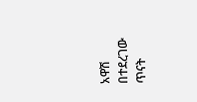አዋሽ በተደረገው ጥናት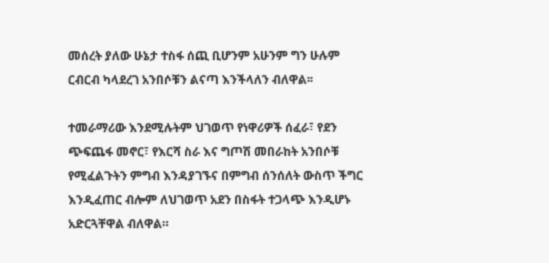መሰረት ያለው ሁኔታ ተስፋ ሰጪ ቢሆንም አሁንም ግን ሁሉም ርብርብ ካላደረገ አንበሶቹን ልናጣ እንችላለን ብለዋል፡፡

ተመራማሪው እንደሚሉትም ህገወጥ የነዋሪዎች ሰፈራ፣ የደን ጭፍጨፋ መኖር፣ የእርሻ ስራ እና ግጦሽ መበራከት አንበሶቹ የሚፈልጉትን ምግብ እንዳያገኙና በምግብ ሰንሰለት ውስጥ ችግር እንዲፈጠር ብሎም ለህገወጥ አደን በስፋት ተጋላጭ እንዲሆኑ አድርጓቸዋል ብለዋል።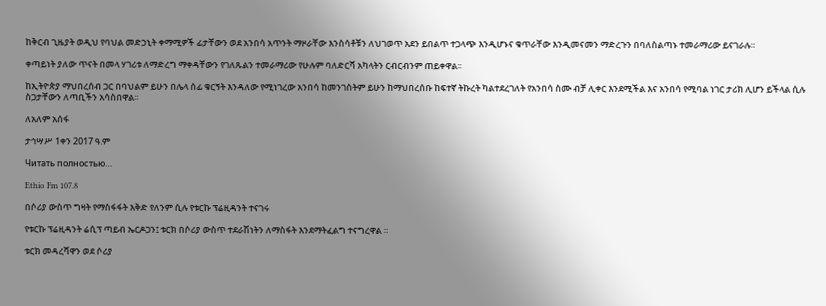ከቅርብ ጊዜያት ወዲህ የባህል መድኃኒት ቀማሚዎች ፊታቸውን ወደ አንበሳ አጥንት ማዞራቸው እንስሳቶቹን ለህገወጥ አደን ይበልጥ ተጋላጭ እንዲሆኑና ቁጥራቸው እንዲመናመን ማድረጉን በባለስልጣኑ ተመራማሪው ይናገራሉ።

ቀጣይነት ያለው ጥናት በመላ ሃገሪቱ ለማድረግ ማቀዳቸውን የገለጹልን ተመራማሪው የሁሉም ባለድርሻ አካላትን ርብርብንም ጠይቀዋል፡፡

ከኢትዮጵያ ማህበረሰብ ጋር በባህልም ይሁን በሌላ ሰፊ ቁርኝት እንዳለው የሚነገረው አንበሳ ከመንገስትም ይሁን ከማህበረሰቡ ከፍተኛ ትኩረት ካልተደረገለት የአንበሳ ስሙ ብቻ ሊቀር እንደሚችል እና አንበሳ የሚባል ነገር ታሪክ ሊሆን ይችላል ሲሉ ስጋታቸውን ለጣቢችን አሳስበዋል፡፡

ለአለም አሰፋ

ታኅሣሥ 1ቀን 2017 ዓ.ም

Читать полностью…

Ethio Fm 107.8

በሶሪያ ውስጥ ግዛት የማስፋፋት እቅድ የለንም ሲሉ የቱርኩ ፕሬዚዳንት ተናገሩ

የቱርኩ ፕሬዚዳንት ሬሲፕ ጣይብ ኤርዶጋን፤ ቱርክ በሶሪያ ውስጥ ተደራሽነትን ለማስፋት እንደማትፈልግ ተናግረዋል ።

ቱርክ መዳረሻዋን ወደ ሶሪያ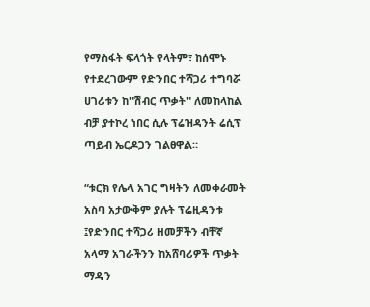የማስፋት ፍላጎት የላትም፣ ከሰሞኑ የተደረገውም የድንበር ተሻጋሪ ተግባሯ ሀገሪቱን ከ"ሽብር ጥቃት" ለመከላከል ብቻ ያተኮረ ነበር ሲሉ ፕሬዝዳንት ሬሲፕ ጣይብ ኤርዶጋን ገልፀዋል።

“ቱርክ የሌላ አገር ግዛትን ለመቀራመት አስባ አታውቅም ያሉት ፕሬዚዳንቱ ፤የድንበር ተሻጋሪ ዘመቻችን ብቸኛ አላማ አገራችንን ከአሸባሪዎች ጥቃት ማዳን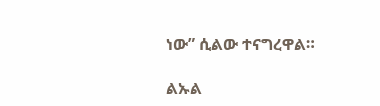ነው” ሲልው ተናግረዋል።

ልኡል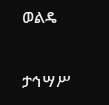ወልዴ

ታኅሣሥ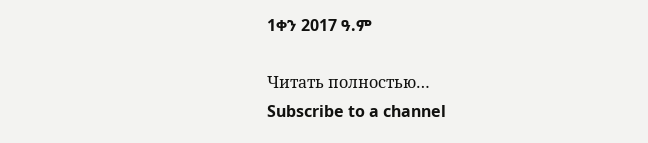1ቀን 2017 ዓ.ም

Читать полностью…
Subscribe to a channel